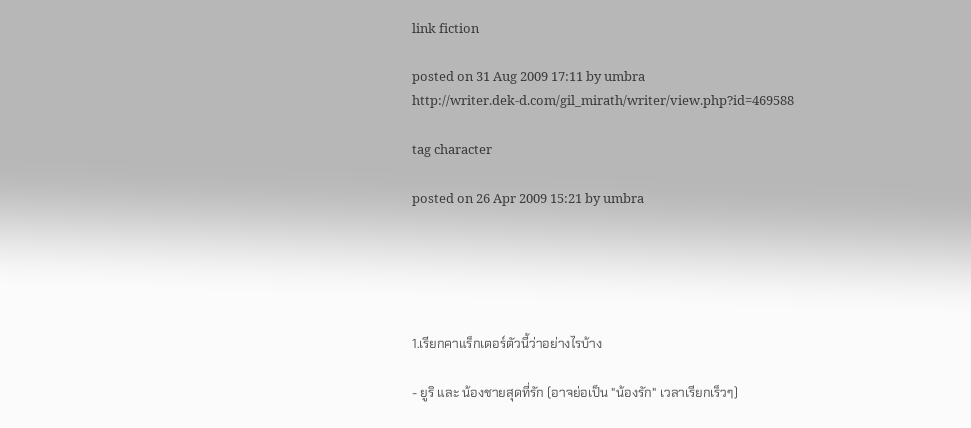link fiction

posted on 31 Aug 2009 17:11 by umbra
http://writer.dek-d.com/gil_mirath/writer/view.php?id=469588

tag character

posted on 26 Apr 2009 15:21 by umbra





1.เรียกคาแร็กเตอร์ตัวนี้ว่าอย่างไรบ้าง

- ยูริ และ น้องชายสุดที่รัก (อาจย่อเป็น "น้องรัก" เวลาเรียกเร็วๆ)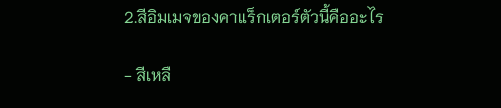2.สีอิมเมจของคาแร็กเตอร์ตัวนี้คืออะไร

- สีเหลื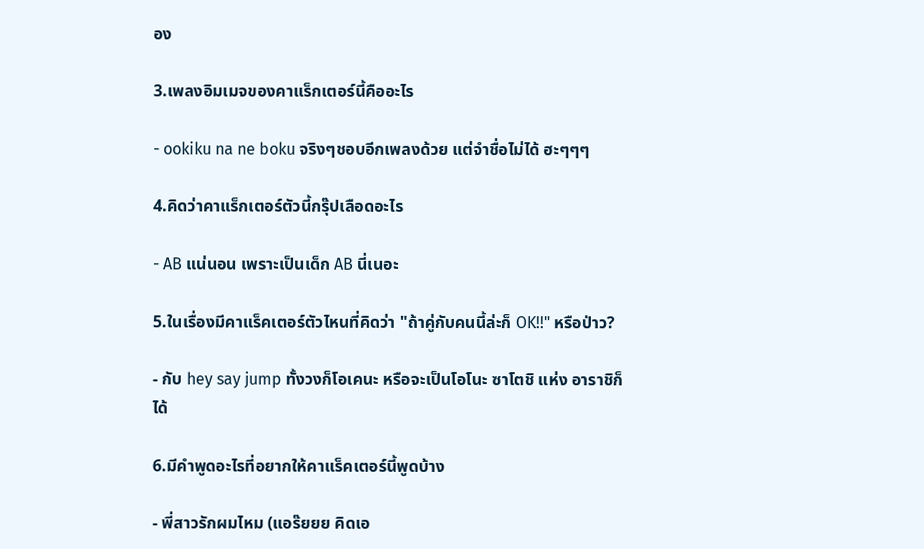อง

3.เพลงอิมเมจของคาแร็กเตอร์นี้คืออะไร

- ookiku na ne boku จริงๆชอบอีกเพลงด้วย แต่จำชื่อไม่ได้ ฮะๆๆๆ

4.คิดว่าคาแร็กเตอร์ตัวนี้กรุ๊ปเลือดอะไร

- AB แน่นอน เพราะเป็นเด็ก AB นี่เนอะ

5.ในเรื่องมีคาแร็คเตอร์ตัวไหนที่คิดว่า "ถ้าคู่กับคนนี้ล่ะก็ OK!!" หรือป่าว?

- กับ hey say jump ทั้งวงก็โอเคนะ หรือจะเป็นโอโนะ ซาโตชิ แห่ง อาราชิก็ได้

6.มีคำพูดอะไรที่อยากให้คาแร็คเตอร์นี้พูดบ้าง

- พี่สาวรักผมไหม (แอร๊ยยย คิดเอ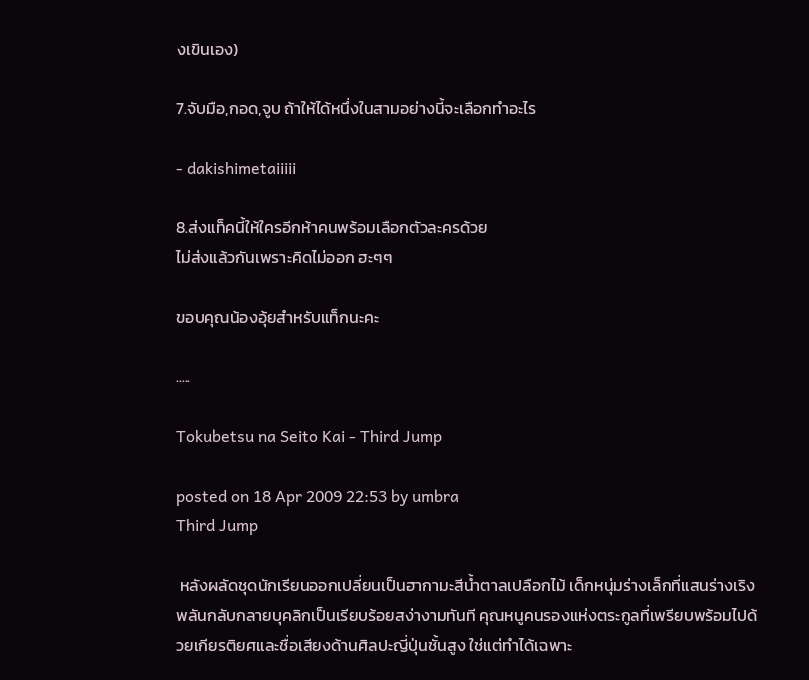งเขินเอง)

7.จับมือ,กอด,จูบ ถ้าให้ได้หนึ่งในสามอย่างนี้จะเลือกทำอะไร

- dakishimetaiiiii

8.ส่งแท็คนี้ให้ใครอีกห้าคนพร้อมเลือกตัวละครด้วย
ไม่ส่งแล้วกันเพราะคิดไม่ออก ฮะๆๆ

ขอบคุณน้องอุ้ยสำหรับแท็กนะคะ

.....

Tokubetsu na Seito Kai - Third Jump

posted on 18 Apr 2009 22:53 by umbra
Third Jump

 หลังผลัดชุดนักเรียนออกเปลี่ยนเป็นฮากามะสีน้ำตาลเปลือกไม้ เด็กหนุ่มร่างเล็กที่แสนร่างเริงพลันกลับกลายบุคลิกเป็นเรียบร้อยสง่างามทันที คุณหนูคนรองแห่งตระกูลที่เพรียบพร้อมไปด้วยเกียรติยศและชื่อเสียงด้านศิลปะญี่ปุ่นชั้นสูง ใช่แต่ทำได้เฉพาะ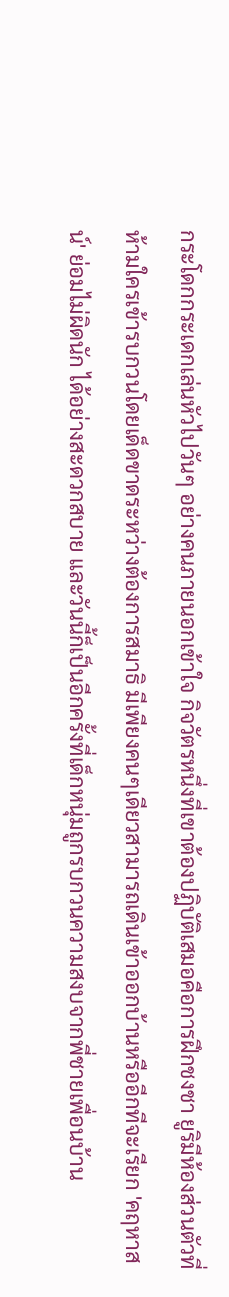กระโดกกระเดกเล่นหัวไปวันๆ อย่างคนภายนอกเข้าใจ กิจวัตรหนึ่งที่เขาต้องปฏิบัติเสมอคือการฝึกชงชา ยูริมีห้องส่วนตัวที่ห้ามใครเข้ารบกวนโดยเด็ดขาดระหว่างต้องการสมาธิ มีเพียงคนๆเดียวสามารถเดินเข้าออกบ้านหรืออีกทีจะเรียก 'คฤหาสน์' ย่อมไม่ผิดนัก ได้อย่างสะดวกสบาย และวันนี้ก็เป็นอีกครั้งที่เด็กหนุ่มถูกรบกวนความสงบจากพี่ชายเพื่อนบ้าน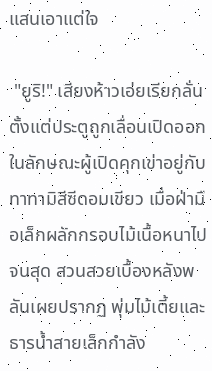แสนเอาแต่ใจ

 "ยูริ!" เสียงห้าวเอ่ยเรียกลั่นตั้งแต่ประตูถูกเลื่อนเปิดออกในลักษณะผู้เปิดคุกเข่าอยู่กับทาทามิสีซีดอมเขียว เมื่อฝ่ามือเล็กผลักกรอบไม้เนื้อหนาไปจนสุด สวนสวยเบื้องหลังพลันเผยปรากฏ พุ่มไม้เตี้ยและธารน้ำสายเล็กกำลัง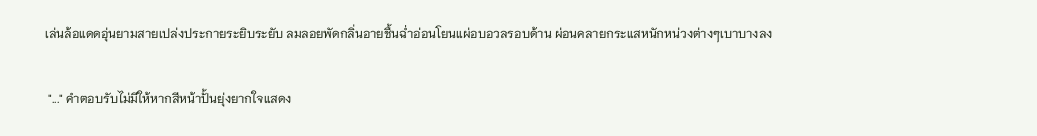เล่นล้อแดดอุ่นยามสายเปล่งประกายระยิบระยับ ลมลอยพัดกลิ่นอายชื้นฉ่ำอ่อนโยนแผ่อบอวลรอบด้าน ผ่อนคลายกระแสหนักหน่วงต่างๆเบาบางลง

 "..." คำตอบรับไม่มีให้หากสีหน้าปั้นยุ่งยากใจแสดง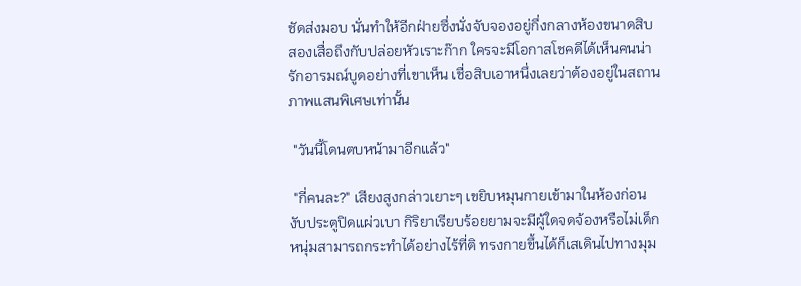ชัดส่งมอบ นั่นทำให้อีกฝ่ายซึ่งนั่งจับจองอยู่กึ่งกลางห้องขนาดสิบสองเสื่อถึงกับปล่อยหัวเราะก๊าก ใครจะมีโอกาสโชคดีได้เห็นคนน่ารักอารมณ์บูดอย่างที่เขาเห็น เชื่อสิบเอาหนึ่งเลยว่าต้องอยู่ในสถานภาพแสนพิเศษเท่านั้น

 "วันนี้โดนตบหน้ามาอีกแล้ว"

 "กี่คนละ?" เสียงสูงกล่าวเยาะๆ เขยิบหมุนกายเข้ามาในห้องก่อนงับประตูปิดแผ่วเบา กิริยาเรียบร้อยยามจะมีผู้ใดจดจ้องหรือไม่เด็กหนุ่มสามารถกระทำได้อย่างไร้ที่ติ ทรงกายขึ้นได้ก็เสเดินไปทางมุม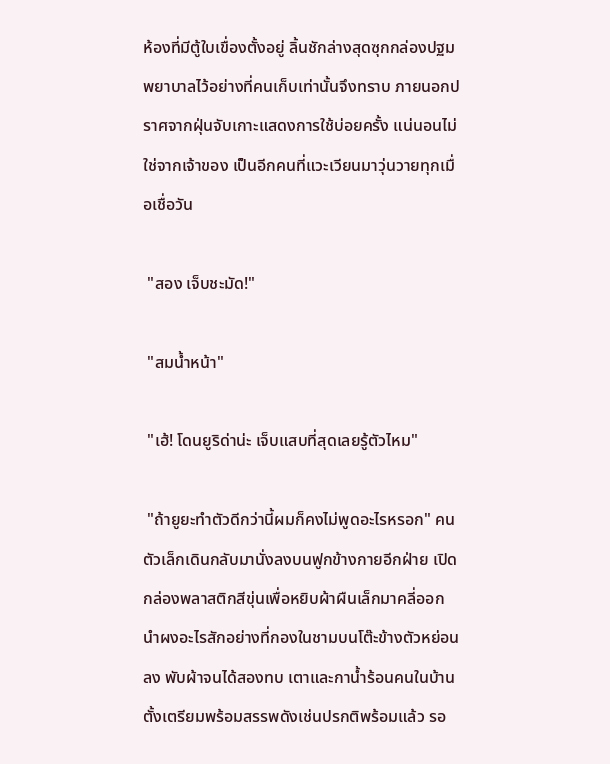ห้องที่มีตู้ใบเขื่องตั้งอยู่ ลิ้นชักล่างสุดซุกกล่องปฐมพยาบาลไว้อย่างที่คนเก็บเท่านั้นจึงทราบ ภายนอกปราศจากฝุ่นจับเกาะแสดงการใช้บ่อยครั้ง แน่นอนไม่ใช่จากเจ้าของ เป็นอีกคนที่แวะเวียนมาวุ่นวายทุกเมื่อเชื่อวัน

 "สอง เจ็บชะมัด!"

 "สมน้ำหน้า"

 "เฮ้! โดนยูริด่าน่ะ เจ็บแสบที่สุดเลยรู้ตัวไหม"

 "ถ้ายูยะทำตัวดีกว่านี้ผมก็คงไม่พูดอะไรหรอก" คนตัวเล็กเดินกลับมานั่งลงบนฟูกข้างกายอีกฝ่าย เปิดกล่องพลาสติกสีขุ่นเพื่อหยิบผ้าผืนเล็กมาคลี่ออก นำผงอะไรสักอย่างที่กองในชามบนโต๊ะข้างตัวหย่อนลง พับผ้าจนได้สองทบ เตาและกาน้ำร้อนคนในบ้านตั้งเตรียมพร้อมสรรพดังเช่นปรกติพร้อมแล้ว รอ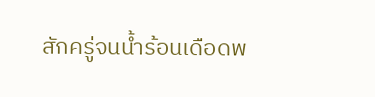สักครู่จนน้ำร้อนเดือดพ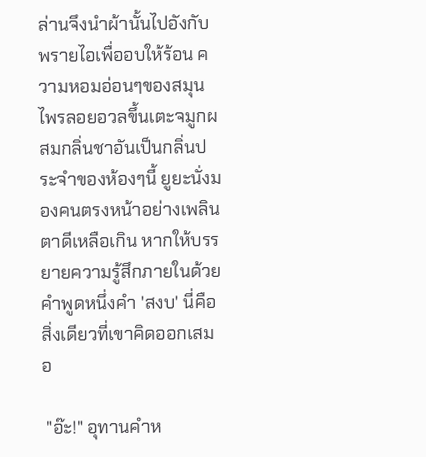ล่านจึงนำผ้านั้นไปอังกับพรายไอเพื่ออบให้ร้อน ความหอมอ่อนๆของสมุนไพรลอยอวลขึ้นเตะจมูกผสมกลิ่นชาอันเป็นกลิ่นประจำของห้องๆนี้ ยูยะนั่งมองคนตรงหน้าอย่างเพลินตาดีเหลือเกิน หากให้บรรยายความรู้สึกภายในด้วยคำพูดหนึ่งคำ 'สงบ' นี่คือสิ่งเดียวที่เขาคิดออกเสมอ

 "อ๊ะ!" อุทานคำห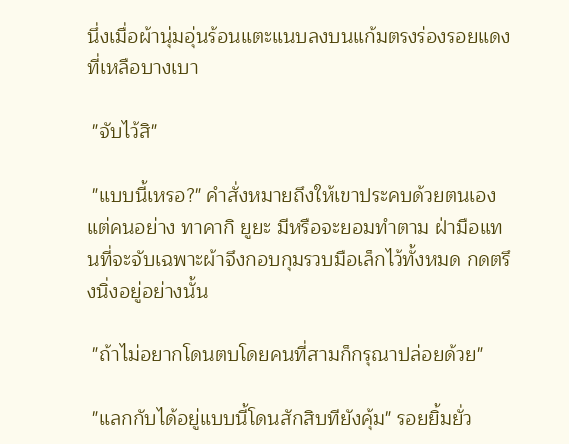นึ่งเมื่อผ้านุ่มอุ่นร้อนแตะแนบลงบนแก้มตรงร่องรอยแดงที่เหลือบางเบา

 "จับไว้สิ"

 "แบบนี้เหรอ?" คำสั่งหมายถึงให้เขาประคบด้วยตนเอง แต่คนอย่าง ทาคากิ ยูยะ มีหรือจะยอมทำตาม ฝ่ามือแทนที่จะจับเฉพาะผ้าจึงกอบกุมรวบมือเล็กไว้ทั้งหมด กดตรึงนิ่งอยู่อย่างนั้น

 "ถ้าไม่อยากโดนตบโดยคนที่สามก็กรุณาปล่อยด้วย"

 "แลกกับได้อยู่แบบนี้โดนสักสิบทียังคุ้ม" รอยยิ้มยั่ว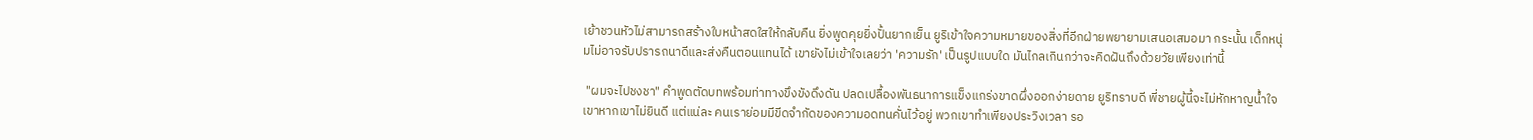เย้าชวนหัวไม่สามารถสร้างใบหน้าสดใสให้กลับคืน ยิ่งพูดคุยยิ่งปั้นยากเย็น ยูริเข้าใจความหมายของสิ่งที่อีกฝ่ายพยายามเสนอเสมอมา กระนั้น เด็กหนุ่มไม่อาจรับปรารถนาดีและส่งคืนตอนแทนได้ เขายังไม่เข้าใจเลยว่า 'ความรัก' เป็นรูปแบบใด มันไกลเกินกว่าจะคิดฝันถึงด้วยวัยเพียงเท่านี้

 "ผมจะไปชงชา" คำพูดตัดบทพร้อมท่าทางขึงขังดึงดัน ปลดเปลื้องพันธนาการแข็งแกร่งขาดผึ่งออกง่ายดาย ยูริทราบดี พี่ชายผู้นี้จะไม่หักหาญน้ำใจเขาหากเขาไม่ยินดี แต่แน่ละ คนเราย่อมมีขีดจำกัดของความอดทนคั่นไว้อยู่ พวกเขาทำเพียงประวิงเวลา รอ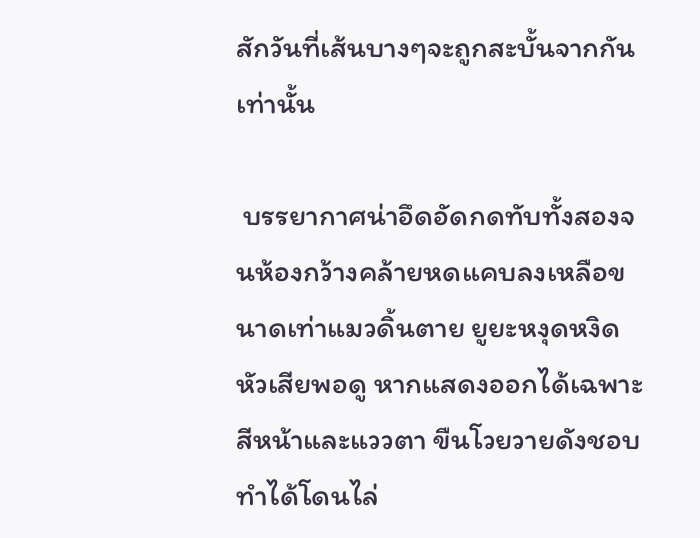สักวันที่เส้นบางๆจะถูกสะบั้นจากกันเท่านั้น

 บรรยากาศน่าอึดอัดกดทับทั้งสองจนห้องกว้างคล้ายหดแคบลงเหลือขนาดเท่าแมวดิ้นตาย ยูยะหงุดหงิดหัวเสียพอดู หากแสดงออกได้เฉพาะสีหน้าและแววตา ขืนโวยวายดังชอบทำได้โดนไล่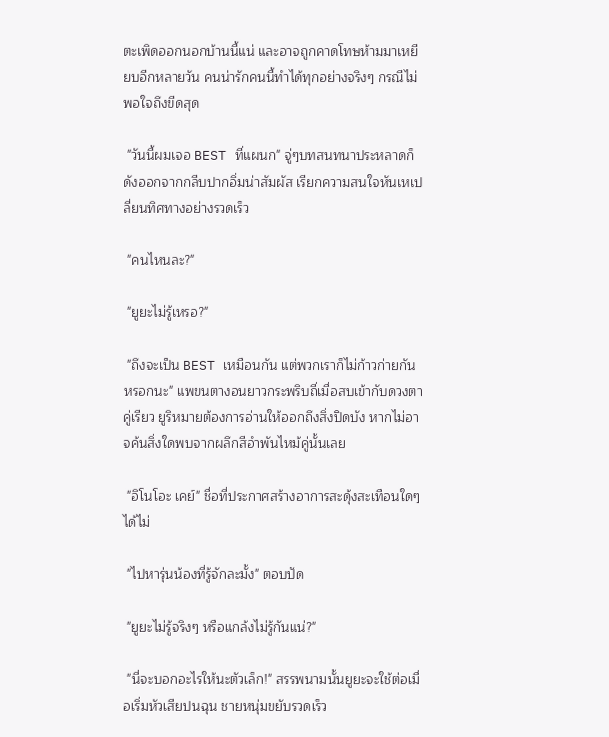ตะเพิดออกนอกบ้านนี้แน่ และอาจถูกคาดโทษห้ามมาเหยียบอีกหลายวัน คนน่ารักคนนี้ทำได้ทุกอย่างจริงๆ กรณีไม่พอใจถึงขีดสุด

 "วันนี้ผมเจอ BEST ที่แผนก" จู่ๆบทสนทนาประหลาดก็ดังออกจากกลีบปากอิ่มน่าสัมผัส เรียกความสนใจหันเหเปลี่ยนทิศทางอย่างรวดเร็ว

 "คนไหนละ?"

 "ยูยะไม่รู้เหรอ?"

 "ถึงจะเป็น BEST เหมือนกัน แต่พวกเราก็ไม่ก้าวก่ายกันหรอกนะ" แพขนตางอนยาวกระพริบถี่เมื่อสบเข้ากับดวงตาคู่เรียว ยูริหมายต้องการอ่านให้ออกถึงสิ่งปิดบัง หากไม่อาจค้นสิ่งใดพบจากผลึกสีอำพันไหม้คู่นั้นเลย

 "อิโนโอะ เคย์" ชื่อที่ประกาศสร้างอาการสะดุ้งสะเทือนใดๆได้ไม่

 "ไปหารุ่นน้องที่รู้จักละมั้ง" ตอบปัด

 "ยูยะไม่รู้จริงๆ หรือแกล้งไม่รู้กันแน่?"

 "นี่จะบอกอะไรให้นะตัวเล็ก!" สรรพนามนั้นยูยะจะใช้ต่อเมื่อเริ่มหัวเสียปนฉุน ชายหนุ่มขยับรวดเร็ว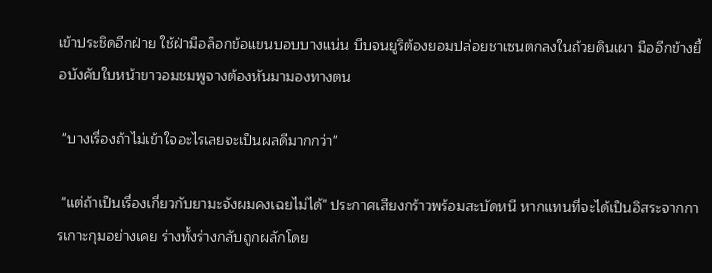เข้าประชิดอีกฝ่าย ใช้ฝ่ามือล็อกข้อแขนบอบบางแน่น บีบจนยูริต้องยอมปล่อยชาเซนตกลงในถ้วยดินเผา มืออีกข้างยื้อบังคับใบหน้าขาวอมชมพูจางต้องหันมามองทางตน

 "บางเรื่องถ้าไม่เข้าใจอะไรเลยจะเป็นผลดีมากกว่า"

 "แต่ถ้าเป็นเรื่องเกี่ยวกับยามะจังผมคงเฉยไม่ได้" ประกาศเสียงกร้าวพร้อมสะบัดหนี หากแทนที่จะได้เป็นอิสระจากการเกาะกุมอย่างเคย ร่างทั้งร่างกลับถูกผลักโดย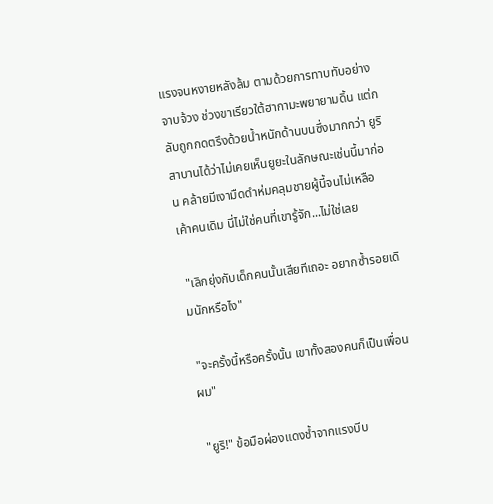แรงจนหงายหลังล้ม ตามด้วยการทาบทับอย่างจาบจ้วง ช่วงขาเรียวใต้ฮากามะพยายามดิ้น แต่กลับถูกกดตรึงด้วยน้ำหนักด้านบนซึ่งมากกว่า ยูริสาบานได้ว่าไม่เคยเห็นยูยะในลักษณะเช่นนี้มาก่อน คล้ายมีเงามืดดำห่มคลุมชายผู้นี้จนไม่เหลือเค้าคนเดิม นี่ไม่ใช่คนที่เขารู้จัก...ไม่ใช่เลย

 "เลิกยุ่งกับเด็กคนนั้นเสียทีเถอะ อยากซ้ำรอยเดิมนักหรือไง"

 "จะครั้งนี้หรือครั้งนั้น เขาทั้งสองคนก็เป็นเพื่อนผม"

 "ยูริ!" ข้อมือผ่องแดงช้ำจากแรงบีบ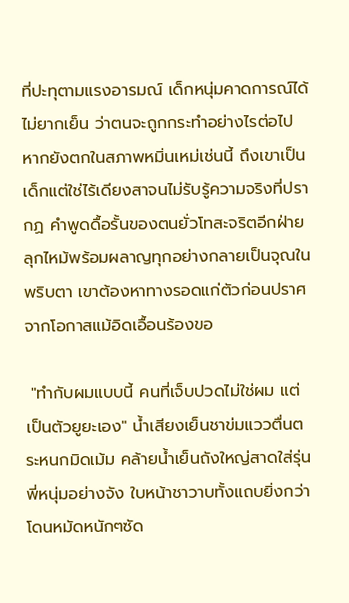ที่ปะทุตามแรงอารมณ์ เด็กหนุ่มคาดการณ์ได้ไม่ยากเย็น ว่าตนจะถูกกระทำอย่างไรต่อไป หากยังตกในสภาพหมิ่นเหม่เช่นนี้ ถึงเขาเป็นเด็กแต่ใช่ไร้เดียงสาจนไม่รับรู้ความจริงที่ปรากฏ คำพูดดื้อรั้นของตนยั่วโทสะจริตอีกฝ่ายลุกไหม้พร้อมผลาญทุกอย่างกลายเป็นจุณในพริบตา เขาต้องหาทางรอดแก่ตัวก่อนปราศจากโอกาสแม้อิดเอื้อนร้องขอ

 "ทำกับผมแบบนี้ คนที่เจ็บปวดไม่ใช่ผม แต่เป็นตัวยูยะเอง" น้ำเสียงเย็นชาข่มแววตื่นตระหนกมิดเม้ม คล้ายน้ำเย็นถังใหญ่สาดใส่รุ่นพี่หนุ่มอย่างจัง ใบหน้าชาวาบทั้งแถบยิ่งกว่าโดนหมัดหนักๆซัด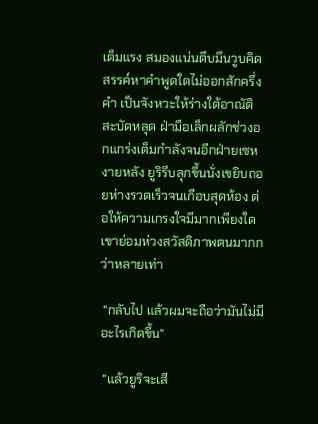เต็มแรง สมองแน่นตึบมึนวูบคิดสรรค์หาคำพูดใดไม่ออกสักครึ่งคำ เป็นจังหวะให้ร่างใต้อาณัติสะบัดหลุด ฝ่ามือเล็กผลักช่วงอกแกร่งเต็มกำลังจนอีกฝ่ายเซหงายหลัง ยูริรีบลุกขึ้นนั่งเขยิบถอยห่างรวดเร็วจนเกือบสุดห้อง ต่อให้ความเกรงใจมีมากเพียงใด เขาย่อมห่วงสวัสดิภาพตนมากกว่าหลายเท่า

 "กลับไป แล้วผมจะถือว่ามันไม่มีอะไรเกิดขึ้น"

 "แล้วยูริจะเสี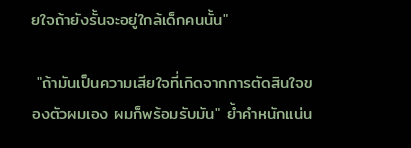ยใจถ้ายังรั้นจะอยู่ใกล้เด็กคนนั้น"

 "ถ้ามันเป็นความเสียใจที่เกิดจากการตัดสินใจของตัวผมเอง ผมก็พร้อมรับมัน" ย้ำคำหนักแน่น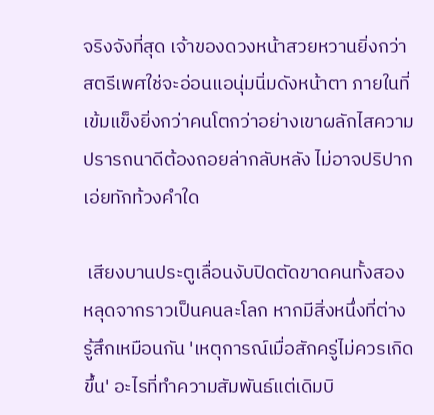จริงจังที่สุด เจ้าของดวงหน้าสวยหวานยิ่งกว่าสตรีเพศใช่จะอ่อนแอนุ่มนิ่มดังหน้าตา ภายในที่เข้มแข็งยิ่งกว่าคนโตกว่าอย่างเขาผลักไสความปรารถนาดีต้องถอยล่ากลับหลัง ไม่อาจปริปากเอ่ยทักท้วงคำใด

 เสียงบานประตูเลื่อนงับปิดตัดขาดคนทั้งสองหลุดจากราวเป็นคนละโลก หากมีสิ่งหนึ่งที่ต่างรู้สึกเหมือนกัน 'เหตุการณ์เมื่อสักครู่ไม่ควรเกิดขึ้น' อะไรที่ทำความสัมพันธ์แต่เดิมบิ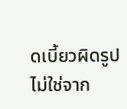ดเบี้ยวผิดรูป ไม่ใช่จาก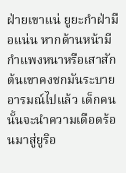ฝ่ายเขาแน่ ยูยะกำฝ่ามือแน่น หากด้านหน้ามีกำแพงหนาหรือเสาสักต้นเขาคงชกมันระบายอารมณ์ไปแล้ว เด็กคนนั้นจะนำความเดือดร้อนมาสู่ยูริอ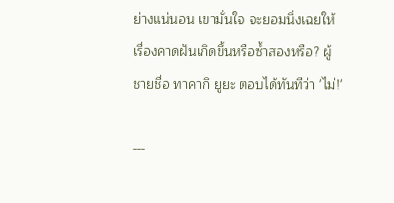ย่างแน่นอน เขามั่นใจ จะยอมนิ่งเฉยให้เรื่องคาดฝันเกิดขึ้นหรือซ้ำสองหรือ? ผู้ชายชื่อ ทาคากิ ยูยะ ตอบได้ทันทีว่า 'ไม่!'

---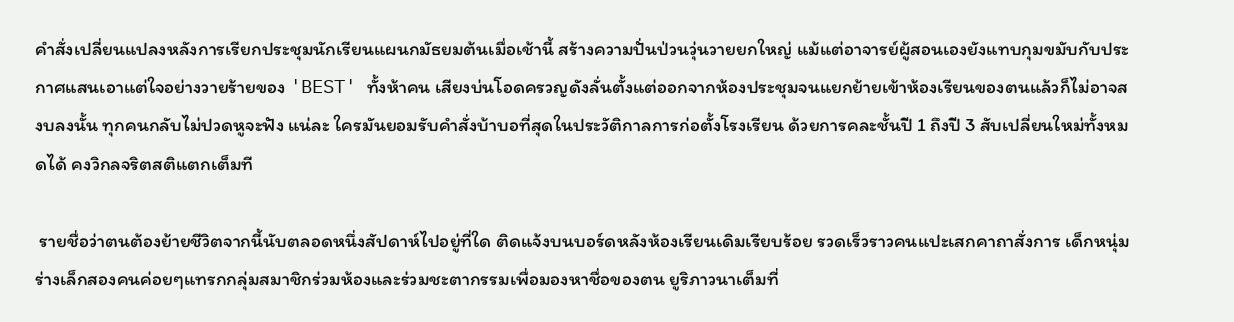คำสั่งเปลี่ยนแปลงหลังการเรียกประชุมนักเรียนแผนกมัธยมต้นเมื่อเช้านี้ สร้างความปั่นป่วนวุ่นวายยกใหญ่ แม้แต่อาจารย์ผู้สอนเองยังแทบกุมขมับกับประกาศแสนเอาแต่ใจอย่างวายร้ายของ 'BEST' ทั้งห้าคน เสียงบ่นโอดครวญดังลั่นตั้งแต่ออกจากห้องประชุมจนแยกย้ายเข้าห้องเรียนของตนแล้วก็ไม่อาจสงบลงนั้น ทุกคนกลับไม่ปวดหูจะฟัง แน่ละ ใครมันยอมรับคำสั่งบ้าบอที่สุดในประวัติกาลการก่อตั้งโรงเรียน ด้วยการคละชั้นปี 1 ถึงปี 3 สับเปลี่ยนใหม่ทั้งหมดได้ คงวิกลจริตสติแตกเต็มที

 รายชื่อว่าตนต้องย้ายชีวิตจากนี้นับตลอดหนึ่งสัปดาห์ไปอยู่ที่ใด ติดแจ้งบนบอร์ดหลังห้องเรียนเดิมเรียบร้อย รวดเร็วราวคนแปะเสกคาถาสั่งการ เด็กหนุ่มร่างเล็กสองคนค่อยๆแทรกกลุ่มสมาชิกร่วมห้องและร่วมชะตากรรมเพื่อมองหาชื่อของตน ยูริภาวนาเต็มที่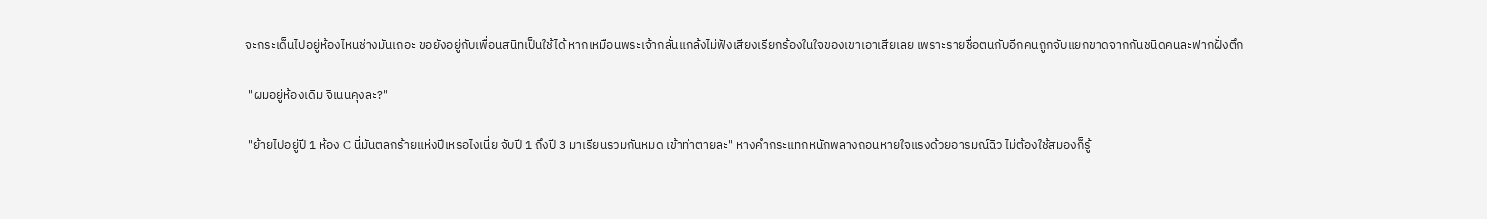จะกระเด็นไปอยู่ห้องไหนช่างมันเถอะ ขอยังอยู่กับเพื่อนสนิทเป็นใช้ได้ หากเหมือนพระเจ้ากลั่นแกล้งไม่ฟังเสียงเรียกร้องในใจของเขาเอาเสียเลย เพราะรายชื่อตนกับอีกคนถูกจับแยกขาดจากกันชนิดคนละฟากฝั่งตึก

 "ผมอยู่ห้องเดิม จิเนนคุงละ?"

 "ย้ายไปอยู่ปี 1 ห้อง C นี่มันตลกร้ายแห่งปีเหรอไงเนี่ย จับปี 1 ถึงปี 3 มาเรียนรวมกันหมด เข้าท่าตายละ" หางคำกระแทกหนักพลางถอนหายใจแรงด้วยอารมณ์ฉิว ไม่ต้องใช้สมองก็รู้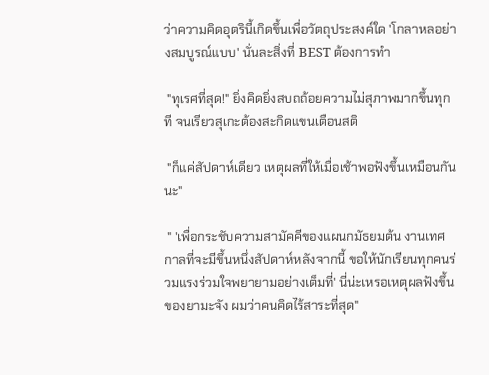ว่าความคิดอุตรินี้เกิดขึ้นเพื่อวัตถุประสงค์ใด 'โกลาหลอย่างสมบูรณ์แบบ' นั่นละสิ่งที่ BEST ต้องการทำ

 "ทุเรศที่สุด!" ยิ่งคิดยิ่งสบถถ้อยความไม่สุภาพมากขึ้นทุกที จนเรียวสุเกะต้องสะกิดแขนเตือนสติ

 "ก็แค่สัปดาห์เดียว เหตุผลที่ให้เมื่อเช้าพอฟังขึ้นเหมือนกันนะ"

 " 'เพื่อกระชับความสามัคคีของแผนกมัธยมต้น งานเทศกาลที่จะมีขึ้นหนึ่งสัปดาห์หลังจากนี้ ขอให้นักเรียนทุกคนร่วมแรงร่วมใจพยายามอย่างเต็มที่' นี่น่ะเหรอเหตุผลฟังขึ้นของยามะจัง ผมว่าคนคิดไร้สาระที่สุด"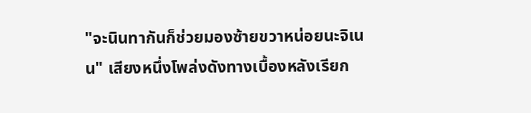"จะนินทากันก็ช่วยมองซ้ายขวาหน่อยนะจิเนน" เสียงหนึ่งโพล่งดังทางเบื้องหลังเรียก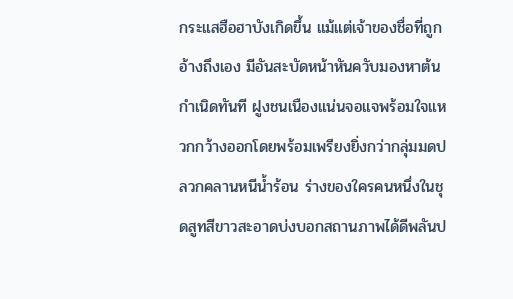กระแสฮือฮาบังเกิดขึ้น แม้แต่เจ้าของชื่อที่ถูกอ้างถึงเอง มีอันสะบัดหน้าหันควับมองหาต้นกำเนิดทันที ฝูงชนเนืองแน่นจอแจพร้อมใจแหวกกว้างออกโดยพร้อมเพรียงยิ่งกว่ากลุ่มมดปลวกคลานหนีน้ำร้อน ร่างของใครคนหนึ่งในชุดสูทสีขาวสะอาดบ่งบอกสถานภาพได้ดีพลันป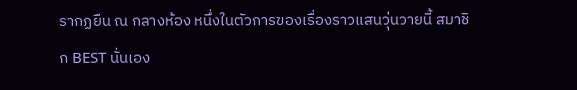รากฏยืน ณ กลางห้อง หนึ่งในตัวการของเรื่องราวแสนวุ่นวายนี้ สมาชิก BEST นั่นเอง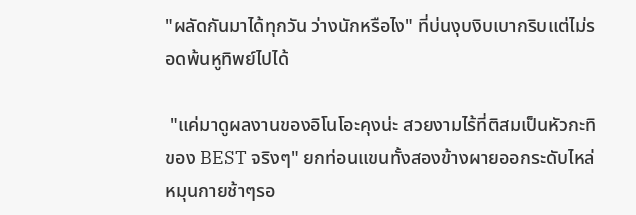"ผลัดกันมาได้ทุกวัน ว่างนักหรือไง" ที่บ่นงุบงิบเบากริบแต่ไม่รอดพ้นหูทิพย์ไปได้

 "แค่มาดูผลงานของอิโนโอะคุงน่ะ สวยงามไร้ที่ติสมเป็นหัวกะทิของ BEST จริงๆ" ยกท่อนแขนทั้งสองข้างผายออกระดับไหล่ หมุนกายช้าๆรอ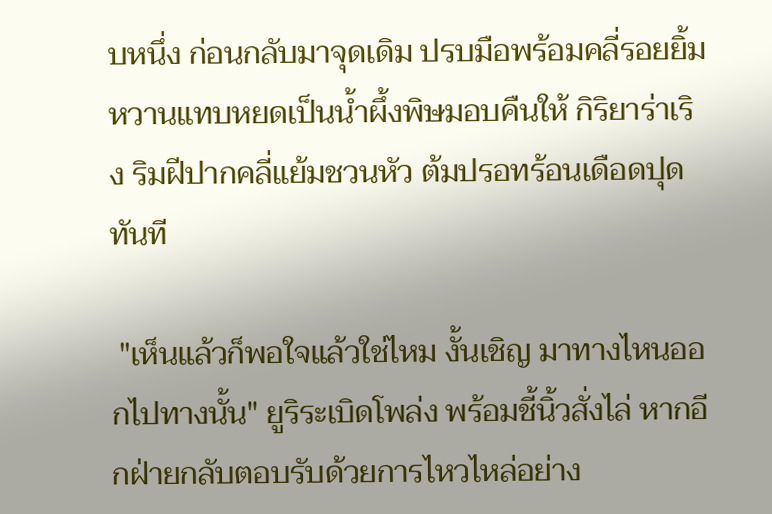บหนึ่ง ก่อนกลับมาจุดเดิม ปรบมือพร้อมคลี่รอยยิ้มหวานแทบหยดเป็นน้ำผึ้งพิษมอบคืนให้ กิริยาร่าเริง ริมฝีปากคลี่แย้มชวนหัว ต้มปรอทร้อนเดือดปุดทันที

 "เห็นแล้วก็พอใจแล้วใช่ไหม งั้นเชิญ มาทางไหนออกไปทางนั้น" ยูริระเบิดโพล่ง พร้อมชี้นิ้วสั่งไล่ หากอีกฝ่ายกลับตอบรับด้วยการไหวไหล่อย่าง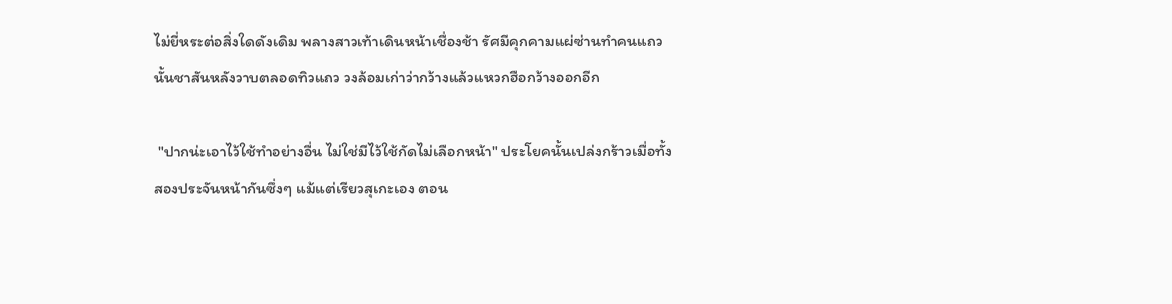ไม่ยี่หระต่อสิ่งใดดังเดิม พลางสาวเท้าเดินหน้าเชื่องช้า รัศมีคุกคามแผ่ซ่านทำคนแถวนั้นชาสันหลังวาบตลอดทิวแถว วงล้อมเก่าว่ากว้างแล้วแหวกฮือกว้างออกอีก

 "ปากน่ะเอาไว้ใช้ทำอย่างอื่น ไม่ใช่มีไว้ใช้กัดไม่เลือกหน้า" ประโยคนั้นเปล่งกร้าวเมื่อทั้งสองประจันหน้ากันซึ่งๆ แม้แต่เรียวสุเกะเอง ตอน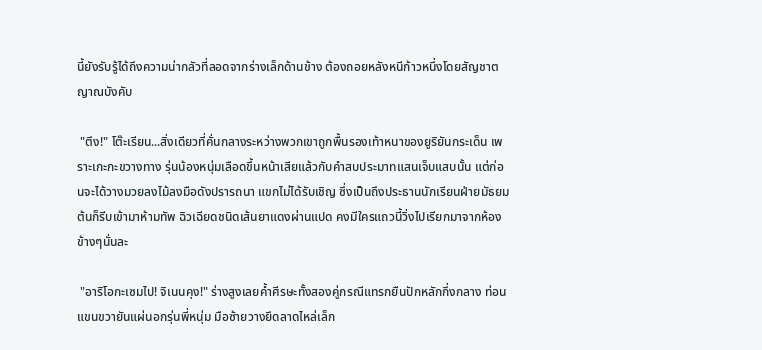นี้ยังรับรู้ได้ถึงความน่ากลัวที่ลอดจากร่างเล็กด้านข้าง ต้องถอยหลังหนีก้าวหนึ่งโดยสัญชาตญาณบังคับ

 "ตึง!" โต๊ะเรียน...สิ่งเดียวที่คั่นกลางระหว่างพวกเขาถูกพื้นรองเท้าหนาของยูริยันกระเด็น เพราะเกะกะขวางทาง รุ่นน้องหนุ่มเลือดขึ้นหน้าเสียแล้วกับคำสบประมาทแสนเจ็บแสบนั้น แต่ก่อนจะได้วางมวยลงไม้ลงมือดังปรารถนา แขกไม่ได้รับเชิญ ซึ่งเป็นถึงประธานนักเรียนฝ่ายมัธยมต้นก็รีบเข้ามาห้ามทัพ ฉิวเฉียดชนิดเส้นยาแดงผ่านแปด คงมีใครแถวนี้วิ่งไปเรียกมาจากห้องข้างๆนั่นละ

 "อาริโอกะเซมไป! จิเนนคุง!" ร่างสูงเลยค้ำศีรษะทั้งสองคู่กรณีแทรกยืนปักหลักกึ่งกลาง ท่อนแขนขวายันแผ่นอกรุ่นพี่หนุ่ม มือซ้ายวางยึดลาดไหล่เล็ก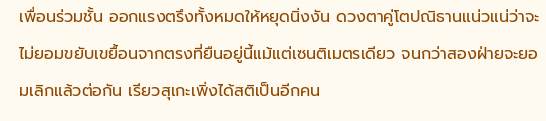เพื่อนร่วมชั้น ออกแรงตรึงทั้งหมดให้หยุดนิ่งงัน ดวงตาคู่โตปณิธานแน่วแน่ว่าจะไม่ยอมขยับเขยื้อนจากตรงที่ยืนอยู่นี้แม้แต่เซนติเมตรเดียว จนกว่าสองฝ่ายจะยอมเลิกแล้วต่อกัน เรียวสุเกะเพิ่งได้สติเป็นอีกคน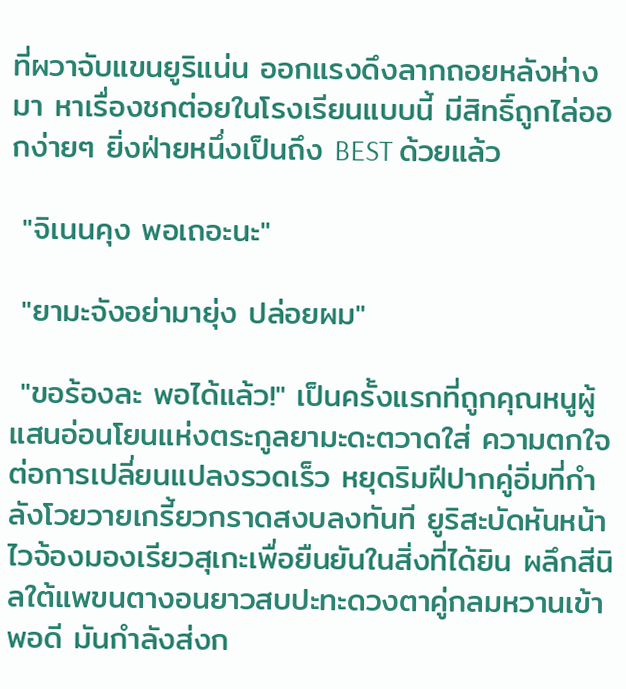ที่ผวาจับแขนยูริแน่น ออกแรงดึงลากถอยหลังห่างมา หาเรื่องชกต่อยในโรงเรียนแบบนี้ มีสิทธิ์ถูกไล่ออกง่ายๆ ยิ่งฝ่ายหนึ่งเป็นถึง BEST ด้วยแล้ว

 "จิเนนคุง พอเถอะนะ"

 "ยามะจังอย่ามายุ่ง ปล่อยผม"

 "ขอร้องละ พอได้แล้ว!" เป็นครั้งแรกที่ถูกคุณหนูผู้แสนอ่อนโยนแห่งตระกูลยามะดะตวาดใส่ ความตกใจต่อการเปลี่ยนแปลงรวดเร็ว หยุดริมฝีปากคู่อิ่มที่กำลังโวยวายเกรี้ยวกราดสงบลงทันที ยูริสะบัดหันหน้าไวจ้องมองเรียวสุเกะเพื่อยืนยันในสิ่งที่ได้ยิน ผลึกสีนิลใต้แพขนตางอนยาวสบปะทะดวงตาคู่กลมหวานเข้าพอดี มันกำลังส่งก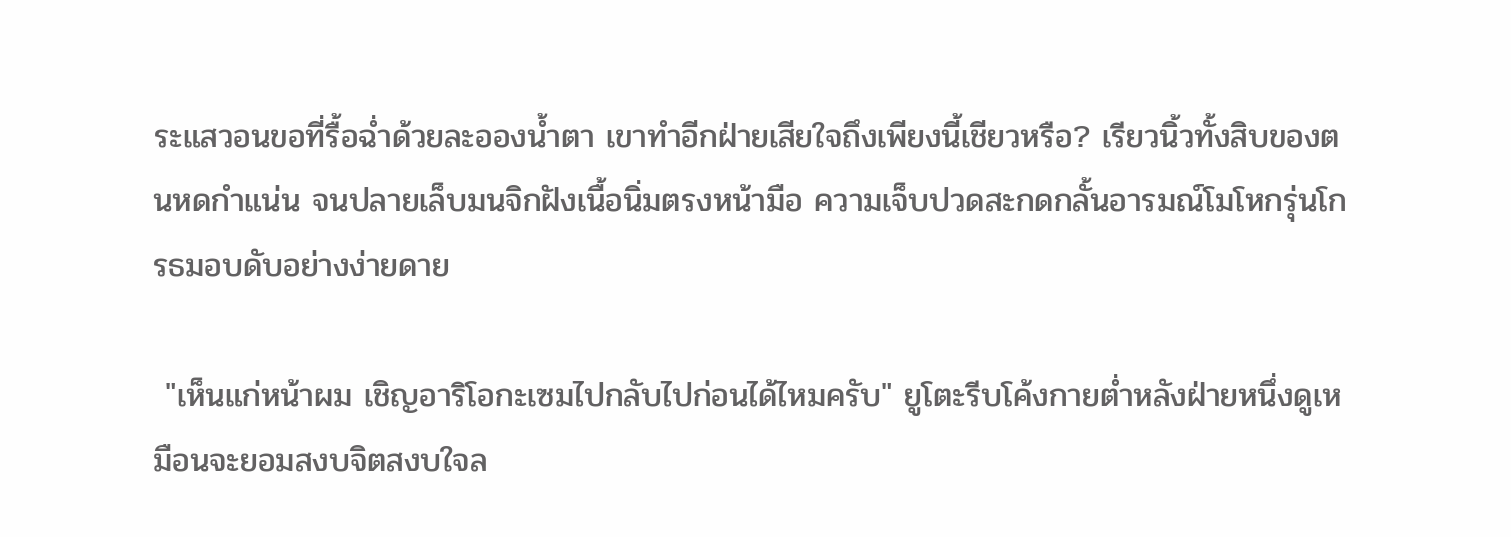ระแสวอนขอที่รื้อฉ่ำด้วยละอองน้ำตา เขาทำอีกฝ่ายเสียใจถึงเพียงนี้เชียวหรือ? เรียวนิ้วทั้งสิบของตนหดกำแน่น จนปลายเล็บมนจิกฝังเนื้อนิ่มตรงหน้ามือ ความเจ็บปวดสะกดกลั้นอารมณ์โมโหกรุ่นโกรธมอบดับอย่างง่ายดาย

 "เห็นแก่หน้าผม เชิญอาริโอกะเซมไปกลับไปก่อนได้ไหมครับ" ยูโตะรีบโค้งกายต่ำหลังฝ่ายหนึ่งดูเหมือนจะยอมสงบจิตสงบใจล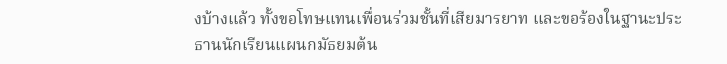งบ้างแล้ว ทั้งขอโทษแทนเพื่อนร่วมชั้นที่เสียมารยาท และขอร้องในฐานะประธานนักเรียนแผนกมัธยมต้น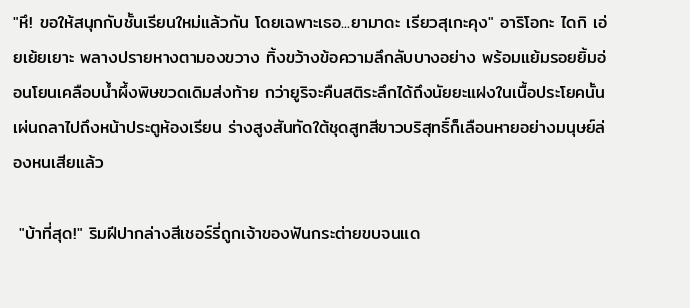"หึ! ขอให้สนุกกับชั้นเรียนใหม่แล้วกัน โดยเฉพาะเธอ...ยามาดะ เรียวสุเกะคุง" อาริโอกะ ไดกิ เอ่ยเย้ยเยาะ พลางปรายหางตามองขวาง ทิ้งขว้างข้อความลึกลับบางอย่าง พร้อมแย้มรอยยิ้มอ่อนโยนเคลือบน้ำผึ้งพิษขวดเดิมส่งท้าย กว่ายูริจะคืนสติระลึกได้ถึงนัยยะแฝงในเนื้อประโยคนั้น เผ่นถลาไปถึงหน้าประตูห้องเรียน ร่างสูงสันทัดใต้ชุดสูทสีขาวบริสุทธิ์ก็เลือนหายอย่างมนุษย์ล่องหนเสียแล้ว

 "บ้าที่สุด!" ริมฝีปากล่างสีเชอร์รี่ถูกเจ้าของฟันกระต่ายขบจนแด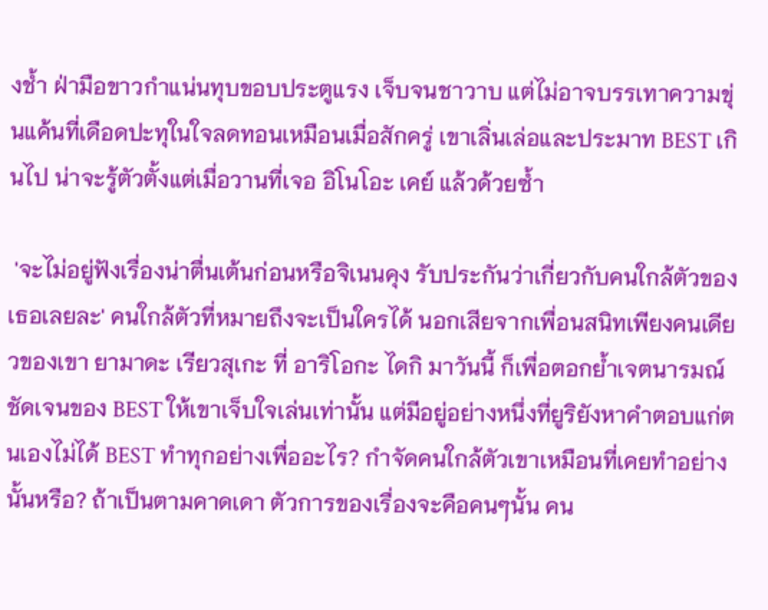งช้ำ ฝ่ามือขาวกำแน่นทุบขอบประตูแรง เจ็บจนชาวาบ แต่ไม่อาจบรรเทาความขุ่นแค้นที่เดือดปะทุในใจลดทอนเหมือนเมื่อสักครู่ เขาเลิ่นเล่อและประมาท BEST เกินไป น่าจะรู้ตัวตั้งแต่เมื่อวานที่เจอ อิโนโอะ เคย์ แล้วด้วยซ้ำ

 'จะไม่อยู่ฟังเรื่องน่าตื่นเต้นก่อนหรือจิเนนคุง รับประกันว่าเกี่ยวกับคนใกล้ตัวของเธอเลยละ' คนใกล้ตัวที่หมายถึงจะเป็นใครได้ นอกเสียจากเพื่อนสนิทเพียงคนเดียวของเขา ยามาดะ เรียวสุเกะ ที่ อาริโอกะ ไดกิ มาวันนี้ ก็เพื่อตอกย้ำเจตนารมณ์ชัดเจนของ BEST ให้เขาเจ็บใจเล่นเท่านั้น แต่มีอยู่อย่างหนึ่งที่ยูริยังหาคำตอบแก่ตนเองไม่ได้ BEST ทำทุกอย่างเพื่ออะไร? กำจัดคนใกล้ตัวเขาเหมือนที่เคยทำอย่างนั้นหรือ? ถ้าเป็นตามคาดเดา ตัวการของเรื่องจะคือคนๆนั้น คน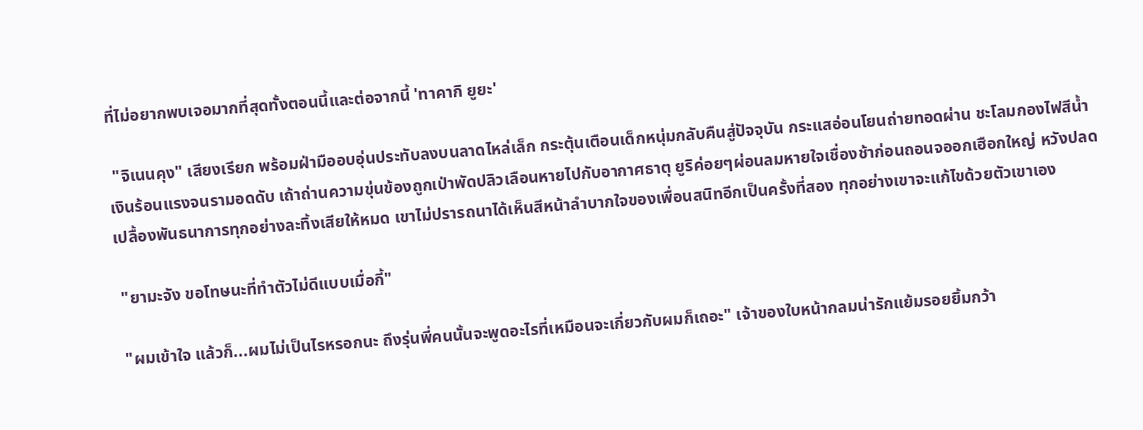ที่ไม่อยากพบเจอมากที่สุดทั้งตอนนี้และต่อจากนี้ 'ทาคากิ ยูยะ'

 "จิเนนคุง" เสียงเรียก พร้อมฝ่ามืออบอุ่นประทับลงบนลาดไหล่เล็ก กระตุ้นเตือนเด็กหนุ่มกลับคืนสู่ปัจจุบัน กระแสอ่อนโยนถ่ายทอดผ่าน ชะโลมกองไฟสีน้ำเงินร้อนแรงจนรามอดดับ เถ้าถ่านความขุ่นข้องถูกเป่าพัดปลิวเลือนหายไปกับอากาศธาตุ ยูริค่อยๆผ่อนลมหายใจเชื่องช้าก่อนถอนจออกเฮือกใหญ่ หวังปลดเปลื้องพันธนาการทุกอย่างละทิ้งเสียให้หมด เขาไม่ปรารถนาได้เห็นสีหน้าลำบากใจของเพื่อนสนิทอีกเป็นครั้งที่สอง ทุกอย่างเขาจะแก้ไขด้วยตัวเขาเอง

 "ยามะจัง ขอโทษนะที่ทำตัวไม่ดีแบบเมื่อกี้"

 "ผมเข้าใจ แล้วก็...ผมไม่เป็นไรหรอกนะ ถึงรุ่นพี่คนนั้นจะพูดอะไรที่เหมือนจะเกี่ยวกับผมก็เถอะ" เจ้าของใบหน้ากลมน่ารักแย้มรอยยิ้มกว้า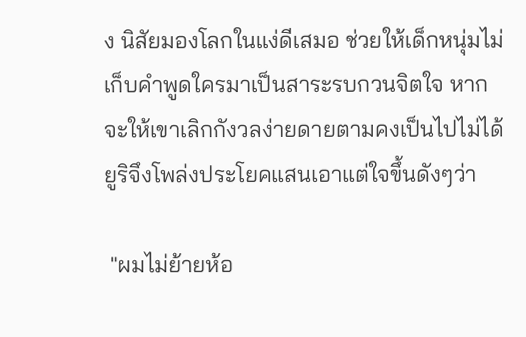ง นิสัยมองโลกในแง่ดีเสมอ ช่วยให้เด็กหนุ่มไม่เก็บคำพูดใครมาเป็นสาระรบกวนจิตใจ หากจะให้เขาเลิกกังวลง่ายดายตามคงเป็นไปไม่ได้ ยูริจึงโพล่งประโยคแสนเอาแต่ใจขึ้นดังๆว่า

 "ผมไม่ย้ายห้อ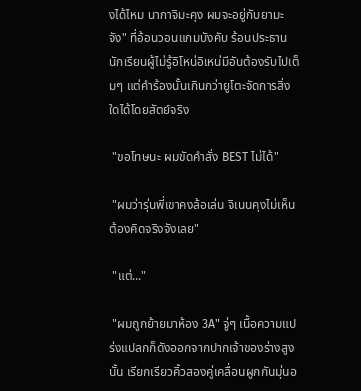งได้ไหม นากาจิมะคุง ผมจะอยู่กับยามะจัง" ที่อ้อนวอนแกมบังคับ ร้อนประธานนักเรียนผู้ไม่รู้อิโหน่อิเหน่มีอันต้องรับไปเต็มๆ แต่คำร้องนั้นเกินกว่ายูโตะจัดการสิ่งใดได้โดยสัตย์จริง

 "ขอโทษนะ ผมขัดคำสั่ง BEST ไม่ได้"

 "ผมว่ารุ่นพี่เขาคงล้อเล่น จิเนนคุงไม่เห็นต้องคิดจริงจังเลย"

 "แต่..."

 "ผมถูกย้ายมาห้อง 3A" จู่ๆ เนื้อความแปร่งแปลกก็ดังออกจากปากเจ้าของร่างสูงนั้น เรียกเรียวคิ้วสองคู่เคลื่อนผูกกันมุ่นอ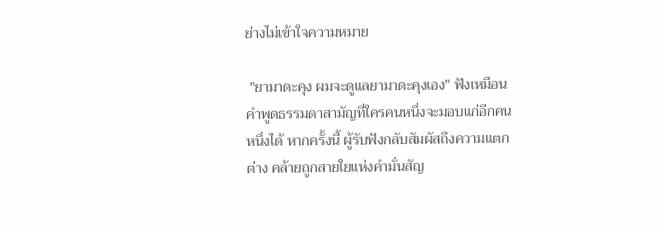ย่างไม่เข้าใจความหมาย

 "ยามาดะคุง ผมจะดูแลยามาดะคุงเอง" ฟังเหมือนคำพูดธรรมดาสามัญที่ใครคนหนึ่งจะมอบแก่อีกคนหนึ่งได้ หากครั้งนี้ ผู้รับฟังกลับสัมผัสถึงความแตกต่าง คล้ายถูกสายใยแห่งคำมั่นสัญ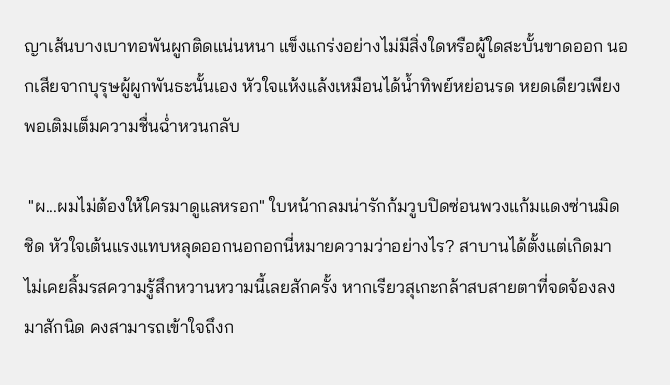ญาเส้นบางเบาทอพันผูกติดแน่นหนา แข็งแกร่งอย่างไม่มีสิ่งใดหรือผู้ใดสะบั้นขาดออก นอกเสียจากบุรุษผู้ผูกพันธะนั้นเอง หัวใจแห้งแล้งเหมือนได้น้ำทิพย์หย่อนรด หยดเดียวเพียงพอเติมเต็มความชื่นฉ่ำหวนกลับ

 "ผ...ผมไม่ต้องให้ใครมาดูแลหรอก" ใบหน้ากลมน่ารักก้มวูบปิดซ่อนพวงแก้มแดงซ่านมิดชิด หัวใจเต้นแรงแทบหลุดออกนอกอกนี่หมายความว่าอย่างไร? สาบานได้ตั้งแต่เกิดมาไม่เคยลิ้มรสความรู้สึกหวานหวามนี้เลยสักครั้ง หากเรียวสุเกะกล้าสบสายตาที่จดจ้องลงมาสักนิด คงสามารถเข้าใจถึงก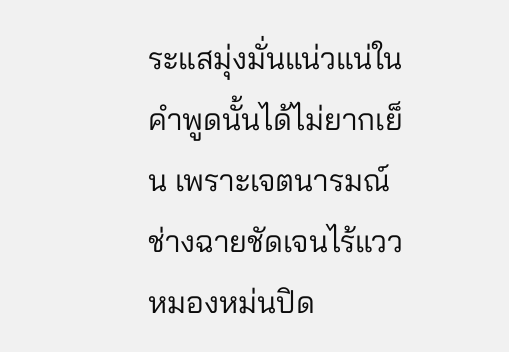ระแสมุ่งมั่นแน่วแน่ในคำพูดนั้นได้ไม่ยากเย็น เพราะเจตนารมณ์ช่างฉายชัดเจนไร้แววหมองหม่นปิด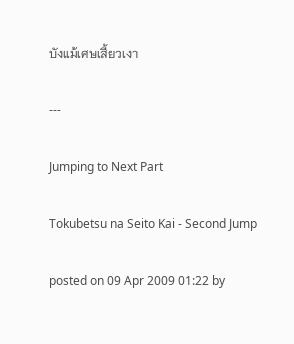บังแม้เศษเสี้ยวเงา

---

Jumping to Next Part

Tokubetsu na Seito Kai - Second Jump

posted on 09 Apr 2009 01:22 by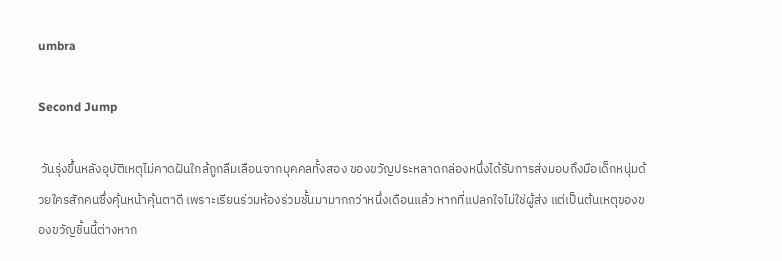umbra

Second Jump

 วันรุ่งขึ้นหลังอุบัติเหตุไม่คาดฝันใกล้ถูกลืมเลือนจากบุคคลทั้งสอง ของขวัญประหลาดกล่องหนึ่งได้รับการส่งมอบถึงมือเด็กหนุ่มด้วยใครสักคนซึ่งคุ้นหน้าคุ้นตาดี เพราะเรียนร่วมห้องร่วมชั้นมามากกว่าหนึ่งเดือนแล้ว หากที่แปลกใจไม่ใช่ผู้ส่ง แต่เป็นต้นเหตุของของขวัญชิ้นนี้ต่างหาก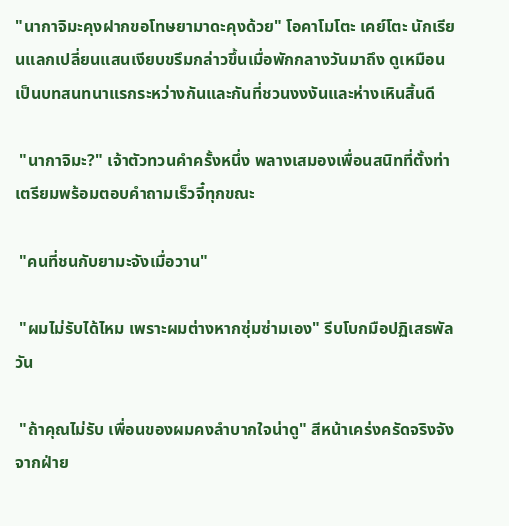"นากาจิมะคุงฝากขอโทษยามาดะคุงด้วย" โอคาโมโตะ เคย์โตะ นักเรียนแลกเปลี่ยนแสนเงียบขรึมกล่าวขึ้นเมื่อพักกลางวันมาถึง ดูเหมือนเป็นบทสนทนาแรกระหว่างกันและกันที่ชวนงงงันและห่างเหินสิ้นดี

 "นากาจิมะ?" เจ้าตัวทวนคำครั้งหนึ่ง พลางเสมองเพื่อนสนิทที่ตั้งท่าเตรียมพร้อมตอบคำถามเร็วจี๋ทุกขณะ

 "คนที่ชนกับยามะจังเมื่อวาน"

 "ผมไม่รับได้ไหม เพราะผมต่างหากซุ่มซ่ามเอง" รีบโบกมือปฏิเสธพัลวัน

 "ถ้าคุณไม่รับ เพื่อนของผมคงลำบากใจน่าดู" สีหน้าเคร่งครัดจริงจังจากฝ่าย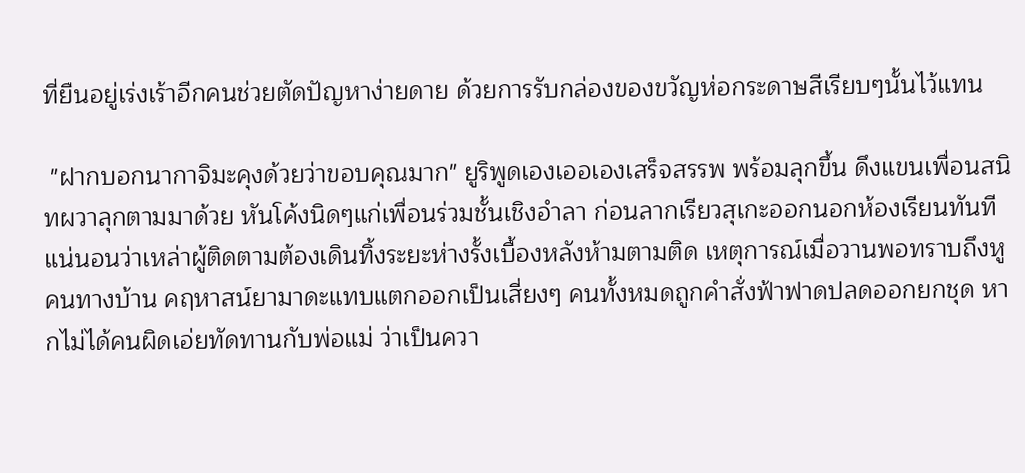ที่ยืนอยู่เร่งเร้าอีกคนช่วยตัดปัญหาง่ายดาย ด้วยการรับกล่องของขวัญห่อกระดาษสีเรียบๆนั้นไว้แทน

 "ฝากบอกนากาจิมะคุงด้วยว่าขอบคุณมาก" ยูริพูดเองเออเองเสร็จสรรพ พร้อมลุกขึ้น ดึงแขนเพื่อนสนิทผวาลุกตามมาด้วย หันโค้งนิดๆแก่เพื่อนร่วมชั้นเชิงอำลา ก่อนลากเรียวสุเกะออกนอกห้องเรียนทันที แน่นอนว่าเหล่าผู้ติดตามต้องเดินทิ้งระยะห่างรั้งเบื้องหลังห้ามตามติด เหตุการณ์เมื่อวานพอทราบถึงหูคนทางบ้าน คฤหาสน์ยามาดะแทบแตกออกเป็นเสี่ยงๆ คนทั้งหมดถูกคำสั่งฟ้าฟาดปลดออกยกชุด หากไม่ได้คนผิดเอ่ยทัดทานกับพ่อแม่ ว่าเป็นควา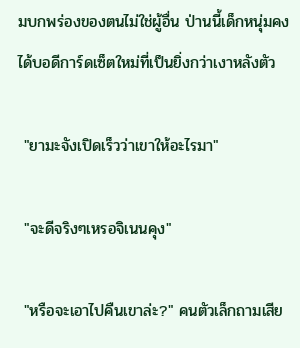มบกพร่องของตนไม่ใช่ผู้อื่น ป่านนี้เด็กหนุ่มคงได้บอดีการ์ดเซ็ตใหม่ที่เป็นยิ่งกว่าเงาหลังตัว

 "ยามะจังเปิดเร็วว่าเขาให้อะไรมา"

 "จะดีจริงๆเหรอจิเนนคุง"

 "หรือจะเอาไปคืนเขาล่ะ?" คนตัวเล็กถามเสีย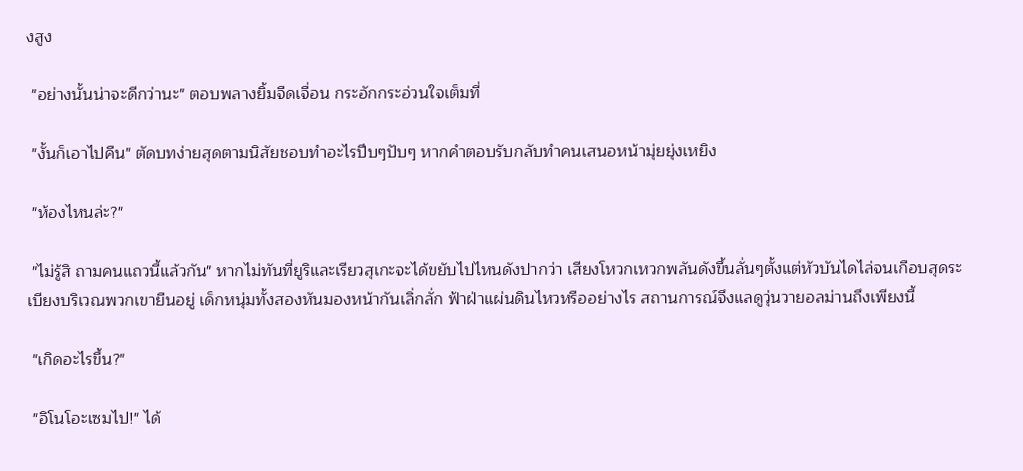งสูง

 "อย่างนั้นน่าจะดีกว่านะ" ตอบพลางยิ้มจืดเจื่อน กระอักกระอ่วนใจเต็มที่

 "งั้นก็เอาไปคืน" ตัดบทง่ายสุดตามนิสัยชอบทำอะไรปึบๆปับๆ หากคำตอบรับกลับทำคนเสนอหน้ามุ่ยยุ่งเหยิง

 "ห้องไหนล่ะ?"

 "ไม่รู้สิ ถามคนแถวนี้แล้วกัน" หากไม่ทันที่ยูริและเรียวสุเกะจะได้ขยับไปไหนดังปากว่า เสียงโหวกเหวกพลันดังขึ้นลั่นๆตั้งแต่หัวบันไดไล่จนเกือบสุดระเบียงบริเวณพวกเขายืนอยู่ เด็กหนุ่มทั้งสองหันมองหน้ากันเลิ่กลั่ก ฟ้าฝ่าแผ่นดินไหวหรืออย่างไร สถานการณ์จึงแลดูวุ่นวายอลม่านถึงเพียงนี้

 "เกิดอะไรขึ้น?"

 "อิโนโอะเซมไป!" ได้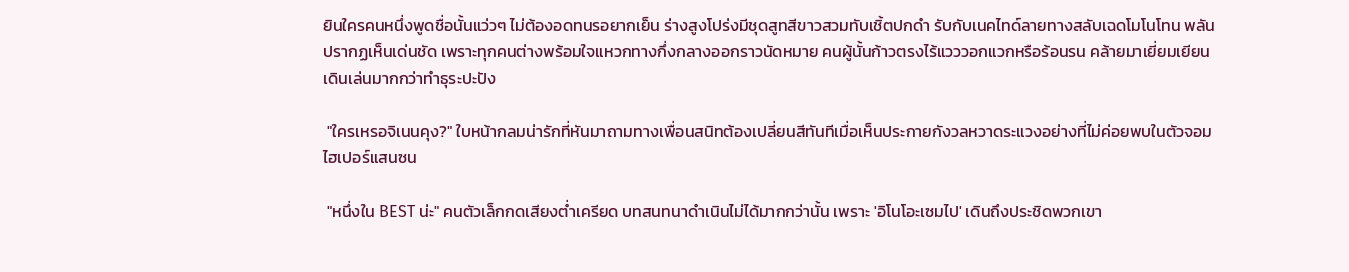ยินใครคนหนึ่งพูดชื่อนั้นแว่วๆ ไม่ต้องอดทนรอยากเย็น ร่างสูงโปร่งมีชุดสูทสีขาวสวมทับเชิ้ตปกดำ รับกับเนคไทด์ลายทางสลับเฉดโมโนโทน พลันปรากฏเห็นเด่นชัด เพราะทุกคนต่างพร้อมใจแหวกทางกึ่งกลางออกราวนัดหมาย คนผู้นั้นก้าวตรงไร้แวววอกแวกหรือร้อนรน คล้ายมาเยี่ยมเยียนเดินเล่นมากกว่าทำธุระปะปัง

 "ใครเหรอจิเนนคุง?" ใบหน้ากลมน่ารักที่หันมาถามทางเพื่อนสนิทต้องเปลี่ยนสีทันทีเมื่อเห็นประกายกังวลหวาดระแวงอย่างที่ไม่ค่อยพบในตัวจอมไฮเปอร์แสนซน

 "หนึ่งใน BEST น่ะ" คนตัวเล็กกดเสียงต่ำเครียด บทสนทนาดำเนินไม่ได้มากกว่านั้น เพราะ 'อิโนโอะเซมไป' เดินถึงประชิดพวกเขา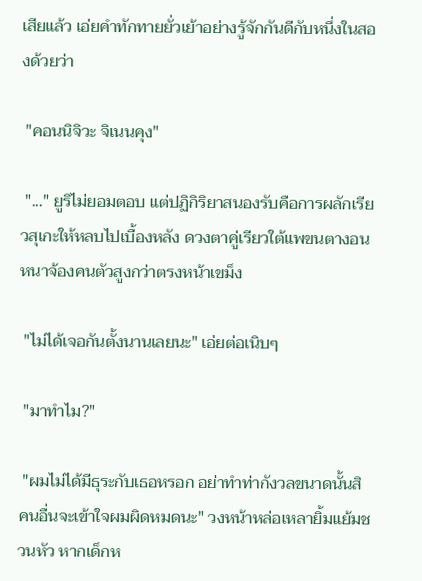เสียแล้ว เอ่ยคำทักทายยั่วเย้าอย่างรู้จักกันดีกับหนึ่งในสองด้วยว่า

 "คอนนิจิวะ จิเนนคุง"

 "..." ยูริไม่ยอมตอบ แต่ปฏิกิริยาสนองรับคือการผลักเรียวสุเกะให้หลบไปเบื้องหลัง ดวงตาคู่เรียวใต้แพขนตางอนหนาจ้องคนตัวสูงกว่าตรงหน้าเขม็ง

 "ไม่ได้เจอกันตั้งนานเลยนะ" เอ่ยต่อเนิบๆ

 "มาทำไม?"

 "ผมไม่ได้มีธุระกับเธอหรอก อย่าทำท่ากังวลขนาดนั้นสิ คนอื่นจะเข้าใจผมผิดหมดนะ" วงหน้าหล่อเหลายิ้มแย้มชวนหัว หากเด็กห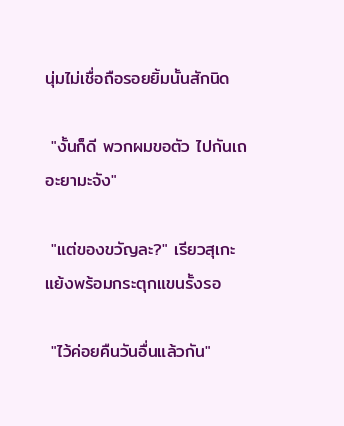นุ่มไม่เชื่อถือรอยยิ้มนั้นสักนิด

 "งั้นก็ดี พวกผมขอตัว ไปกันเถอะยามะจัง"

 "แต่ของขวัญละ?" เรียวสุเกะแย้งพร้อมกระตุกแขนรั้งรอ

 "ไว้ค่อยคืนวันอื่นแล้วกัน"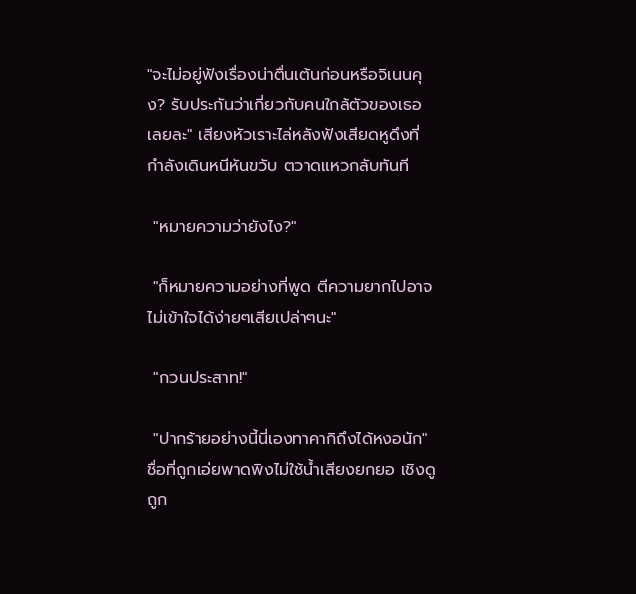"จะไม่อยู่ฟังเรื่องน่าตื่นเต้นก่อนหรือจิเนนคุง? รับประกันว่าเกี่ยวกับคนใกล้ตัวของเธอเลยละ" เสียงหัวเราะไล่หลังฟังเสียดหูดึงที่กำลังเดินหนีหันขวับ ตวาดแหวกลับทันที

 "หมายความว่ายังไง?"

 "ก็หมายความอย่างที่พูด ตีความยากไปอาจไม่เข้าใจได้ง่ายๆเสียเปล่าๆนะ"

 "กวนประสาท!"

 "ปากร้ายอย่างนี้นี่เองทาคากิถึงได้หงอนัก" ชื่อที่ถูกเอ่ยพาดพิงไม่ใช้น้ำเสียงยกยอ เชิงดูถูก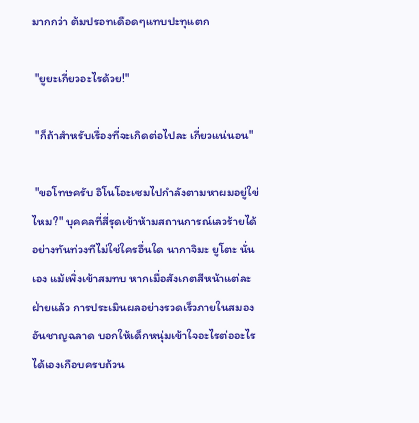มากกว่า ต้มปรอทเดือดๆแทบปะทุแตก

 "ยูยะเกี่ยวอะไรด้วย!"

 "ก็ถ้าสำหรับเรื่องที่จะเกิดต่อไปละ เกี่ยวแน่นอน"

 "ขอโทษครับ อิโนโอะเซมไปกำลังตามหาผมอยู่ใข่ไหม?" บุคคลที่สี่รุดเข้าห้ามสถานการณ์เลวร้ายได้อย่างทันท่วงทีไม่ใช่ใครอื่นใด นากาจิมะ ยูโตะ นั่นเอง แม้เพิ่งเข้าสมทบ หากเมื่อสังเกตสีหน้าแต่ละฝ่ายแล้ว การประเมินผลอย่างรวดเร็วภายในสมองอันชาญฉลาด บอกให้เด็กหนุ่มเข้าใจอะไรต่ออะไรได้เองเกือบครบถ้วน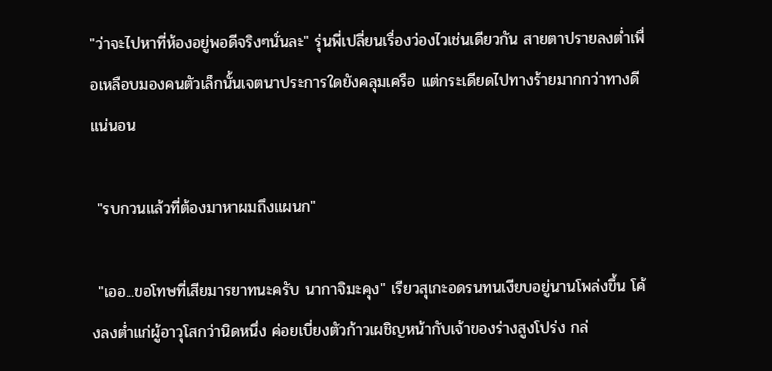"ว่าจะไปหาที่ห้องอยู่พอดีจริงๆนั่นละ" รุ่นพี่เปลี่ยนเรื่องว่องไวเช่นเดียวกัน สายตาปรายลงต่ำเพื่อเหลือบมองคนตัวเล็กนั้นเจตนาประการใดยังคลุมเครือ แต่กระเดียดไปทางร้ายมากกว่าทางดีแน่นอน

 "รบกวนแล้วที่ต้องมาหาผมถึงแผนก"

 "เออ...ขอโทษที่เสียมารยาทนะครับ นากาจิมะคุง" เรียวสุเกะอดรนทนเงียบอยู่นานโพล่งขึ้น โค้งลงต่ำแก่ผู้อาวุโสกว่านิดหนึ่ง ค่อยเบี่ยงตัวก้าวเผชิญหน้ากับเจ้าของร่างสูงโปร่ง กล่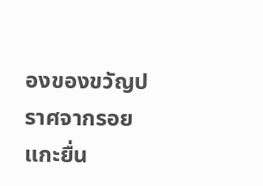องของขวัญปราศจากรอยแกะยื่น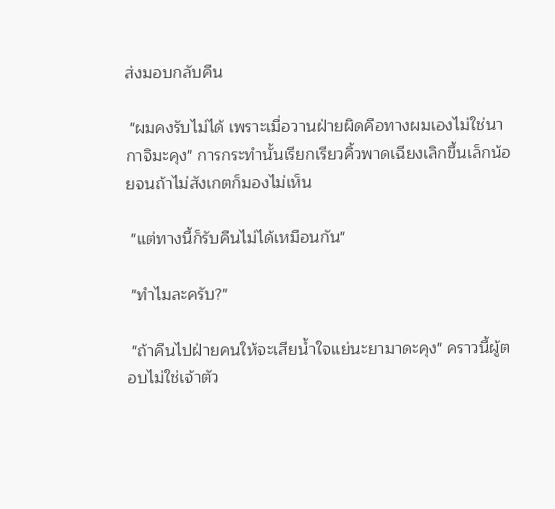ส่งมอบกลับคืน

 "ผมคงรับไม่ได้ เพราะเมื่อวานฝ่ายผิดคือทางผมเองไม่ใช่นากาจิมะคุง" การกระทำนั้นเรียกเรียวคิ้วพาดเฉียงเลิกขึ้นเล็กน้อยจนถ้าไม่สังเกตก็มองไม่เห็น

 "แต่ทางนี้ก็รับคืนไม่ได้เหมือนกัน"

 "ทำไมละครับ?"

 "ถ้าคืนไปฝ่ายคนให้จะเสียน้ำใจแย่นะยามาดะคุง" คราวนี้ผู้ตอบไม่ใช่เจ้าตัว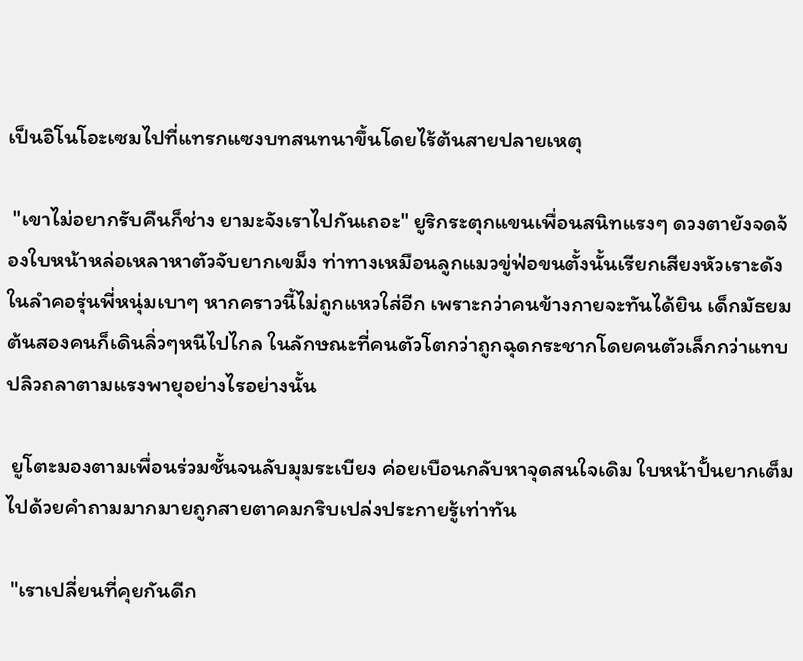เป็นอิโนโอะเซมไปที่แทรกแซงบทสนทนาขึ้นโดยไร้ต้นสายปลายเหตุ

 "เขาไม่อยากรับคืนก็ช่าง ยามะจังเราไปกันเถอะ" ยูริกระตุกแขนเพื่อนสนิทแรงๆ ดวงตายังจดจ้องใบหน้าหล่อเหลาหาตัวจับยากเขม็ง ท่าทางเหมือนลูกแมวขู่ฟ่อขนตั้งนั้นเรียกเสียงหัวเราะดังในลำคอรุ่นพี่หนุ่มเบาๆ หากคราวนี้ไม่ถูกแหวใส่อีก เพราะกว่าคนข้างกายจะทันได้ยิน เด็กมัธยมต้นสองคนก็เดินลิ่วๆหนีไปไกล ในลักษณะที่คนตัวโตกว่าถูกฉุดกระชากโดยคนตัวเล็กกว่าแทบปลิวถลาตามแรงพายุอย่างไรอย่างนั้น

 ยูโตะมองตามเพื่อนร่วมชั้นจนลับมุมระเบียง ค่อยเบือนกลับหาจุดสนใจเดิม ใบหน้าปั้นยากเต็มไปด้วยคำถามมากมายถูกสายตาคมกริบเปล่งประกายรู้เท่าทัน

 "เราเปลี่ยนที่คุยกันดีก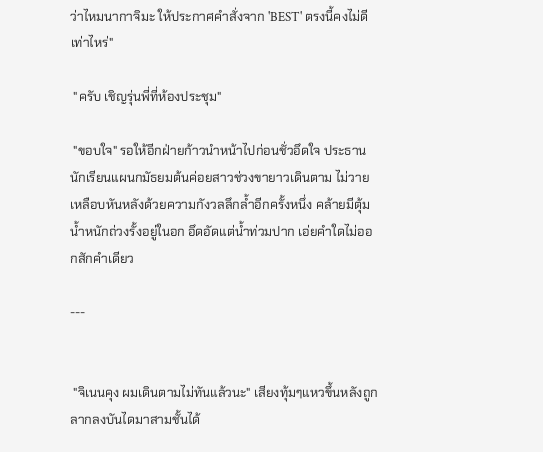ว่าไหมนากาจิมะ ให้ประกาศคำสั่งจาก 'BEST' ตรงนี้คงไม่ดีเท่าไหร่"

 "ครับ เชิญรุ่นพี่ที่ห้องประชุม"

 "ขอบใจ" รอให้อีกฝ่ายก้าวนำหน้าไปก่อนชั่วอึดใจ ประธานนักเรียนแผนกมัธยมต้นค่อยสาวช่วงขายาวเดินตาม ไม่วายเหลือบหันหลังด้วยความกังวลลึกล้ำอีกครั้งหนึ่ง คล้ายมีตุ้มน้ำหนักถ่วงรั้งอยู่ในอก อึดอัดแต่น้ำท่วมปาก เอ่ยคำใดไม่ออกสักคำเดียว

---


 "จิเนนคุง ผมเดินตามไม่ทันแล้วนะ" เสียงทุ้มๆแหวขึ้นหลังถูกลากลงบันไดมาสามชั้นได้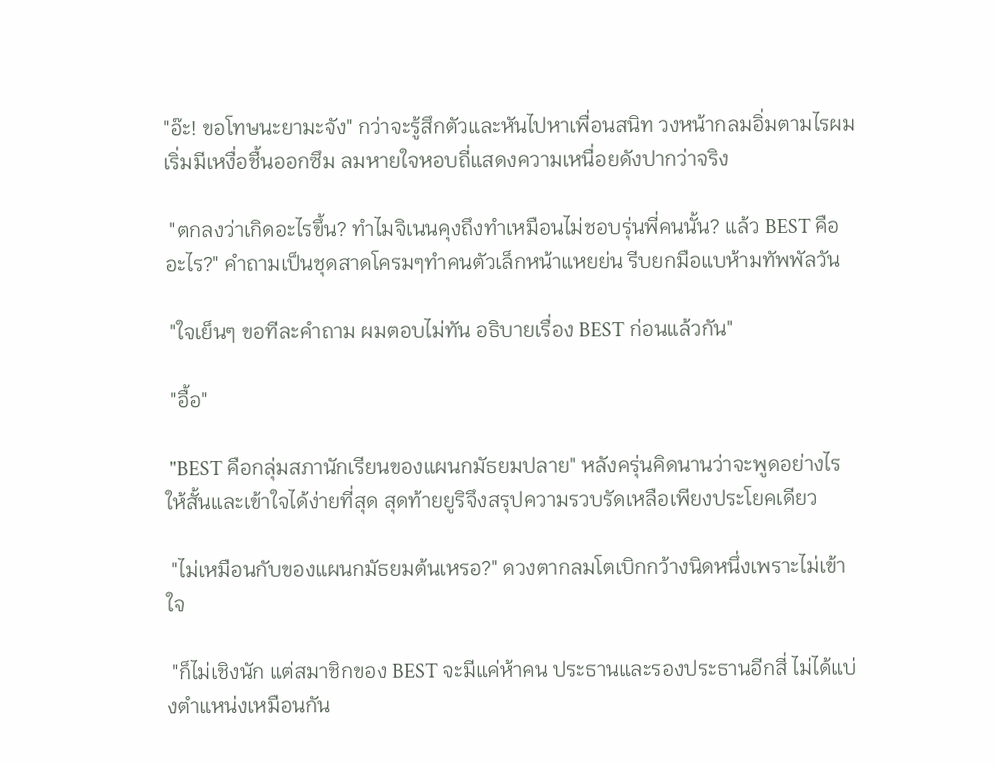"อ๊ะ! ขอโทษนะยามะจัง" กว่าจะรู้สึกตัวและหันไปหาเพื่อนสนิท วงหน้ากลมอิ่มตามไรผมเริ่มมีเหงื่อชื้นออกซึม ลมหายใจหอบถี่แสดงความเหนื่อยดังปากว่าจริง

 "ตกลงว่าเกิดอะไรขึ้น? ทำไมจิเนนคุงถึงทำเหมือนไม่ชอบรุ่นพี่คนนั้น? แล้ว BEST คืออะไร?" คำถามเป็นชุดสาดโครมๆทำคนตัวเล็กหน้าแหยย่น รีบยกมือแบห้ามทัพพัลวัน

 "ใจเย็นๆ ขอทีละคำถาม ผมตอบไม่ทัน อธิบายเรื่อง BEST ก่อนแล้วกัน"

 "อื้อ"

 "BEST คือกลุ่มสภานักเรียนของแผนกมัธยมปลาย" หลังครุ่นคิดนานว่าจะพูดอย่างไรให้สั้นและเข้าใจได้ง่ายที่สุด สุดท้ายยูริจึงสรุปความรวบรัดเหลือเพียงประโยคเดียว

 "ไม่เหมือนกับของแผนกมัธยมต้นเหรอ?" ดวงตากลมโตเบิกกว้างนิดหนึ่งเพราะไม่เข้าใจ

 "ก็ไม่เชิงนัก แต่สมาชิกของ BEST จะมีแค่ห้าคน ประธานและรองประธานอีกสี่ ไม่ได้แบ่งตำแหน่งเหมือนกัน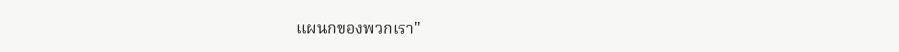แผนกของพวกเรา"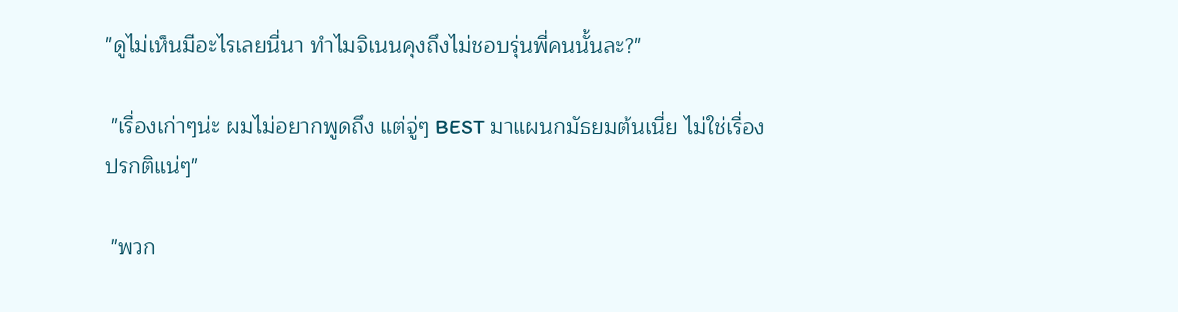"ดูไม่เห็นมีอะไรเลยนี่นา ทำไมจิเนนคุงถึงไม่ชอบรุ่นพี่คนนั้นละ?"

 "เรื่องเก่าๆน่ะ ผมไม่อยากพูดถึง แต่จู่ๆ BEST มาแผนกมัธยมต้นเนี่ย ไม่ใช่เรื่องปรกติแน่ๆ"

 "พวก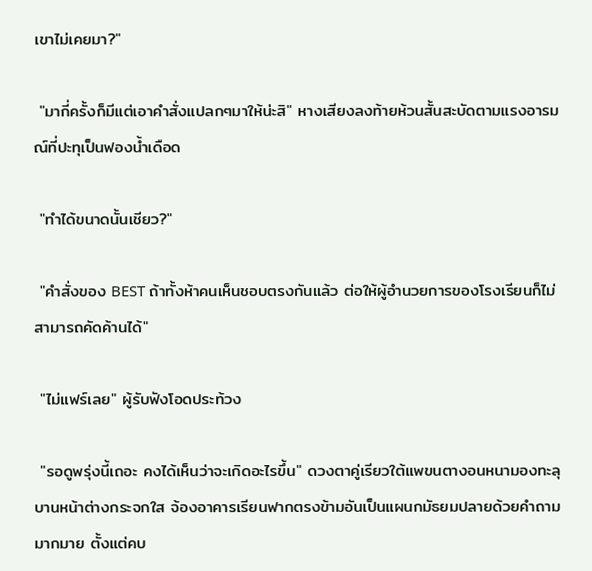เขาไม่เคยมา?"

 "มากี่ครั้งก็มีแต่เอาคำสั่งแปลกๆมาให้น่ะสิ" หางเสียงลงท้ายห้วนสั้นสะบัดตามแรงอารมณ์ที่ปะทุเป็นฟองน้ำเดือด

 "ทำได้ขนาดนั้นเชียว?"

 "คำสั่งของ BEST ถ้าทั้งห้าคนเห็นชอบตรงกันแล้ว ต่อให้ผู้อำนวยการของโรงเรียนก็ไม่สามารถคัดค้านได้"

 "ไม่แฟร์เลย" ผู้รับฟังโอดประท้วง

 "รอดูพรุ่งนี้เถอะ คงได้เห็นว่าจะเกิดอะไรขึ้น" ดวงตาคู่เรียวใต้แพขนตางอนหนามองทะลุบานหน้าต่างกระจกใส จ้องอาคารเรียนฟากตรงข้ามอันเป็นแผนกมัธยมปลายด้วยคำถามมากมาย ตั้งแต่คบ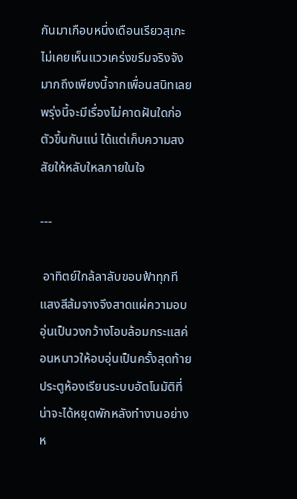กันมาเกือบหนึ่งเดือนเรียวสุเกะไม่เคยเห็นแววเคร่งขรึมจริงจังมากถึงเพียงนี้จากเพื่อนสนิทเลย พรุ่งนี้จะมีเรื่องไม่คาดฝันใดก่อตัวขึ้นกันแน่ ได้แต่เก็บความสงสัยให้หลับใหลภายในใจ

---

 อาทิตย์ใกล้ลาลับขอบฟ้าทุกที แสงสีส้มจางจึงสาดแผ่ความอบอุ่นเป็นวงกว้างโอบล้อมกระแสค่อนหนาวให้อบอุ่นเป็นครั้งสุดท้าย ประตูห้องเรียนระบบอัตโนมัติที่น่าจะได้หยุดพักหลังทำงานอย่างห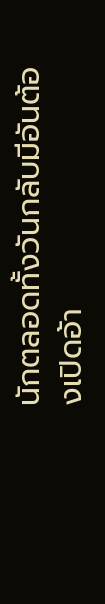นักตลอดทั้งวันกลับมีอันต้องเปิดอ้า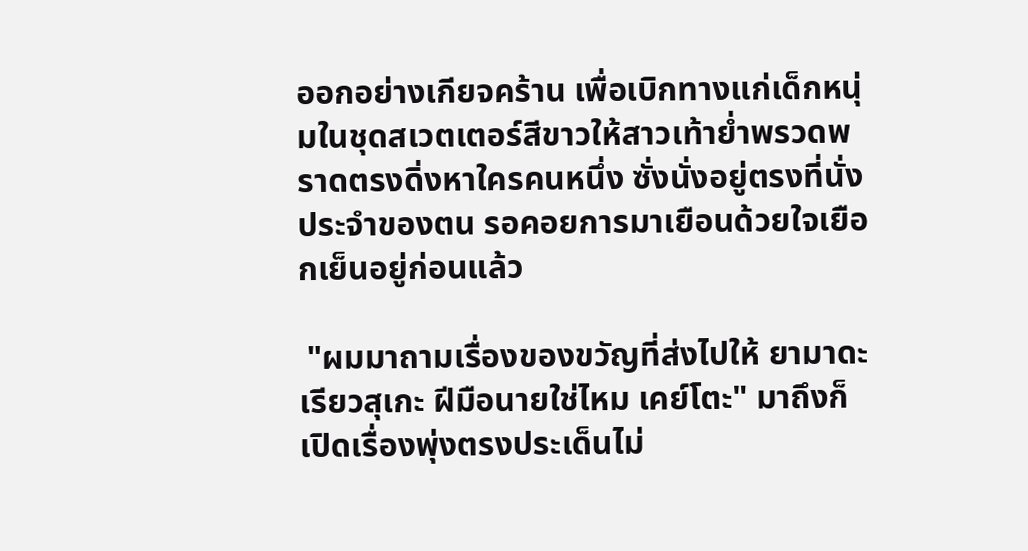ออกอย่างเกียจคร้าน เพื่อเบิกทางแก่เด็กหนุ่มในชุดสเวตเตอร์สีขาวให้สาวเท้าย่ำพรวดพราดตรงดิ่งหาใครคนหนึ่ง ซั่งนั่งอยู่ตรงที่นั่งประจำของตน รอคอยการมาเยือนด้วยใจเยือกเย็นอยู่ก่อนแล้ว

 "ผมมาถามเรื่องของขวัญที่ส่งไปให้ ยามาดะ เรียวสุเกะ ฝีมือนายใช่ไหม เคย์โตะ" มาถึงก็เปิดเรื่องพุ่งตรงประเด็นไม่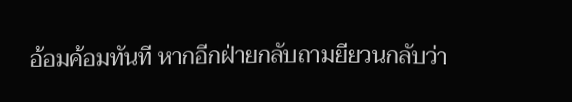อ้อมค้อมทันที หากอีกฝ่ายกลับถามยียวนกลับว่า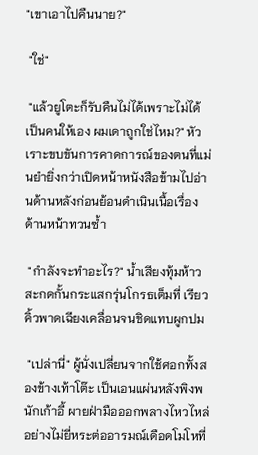"เขาเอาไปคืนนาย?"

 "ใช่"

 "แล้วยูโตะก็รับคืนไม่ได้เพราะไม่ได้เป็นคนให้เอง ผมเดาถูกใช่ไหม?" หัวเราะขบขันการคาดการณ์ของตนที่แม่นยำยิ่งกว่าเปิดหน้าหนังสือข้ามไปอ่านด้านหลังก่อนย้อนดำเนินเนื้อเรื่องด้านหน้าทวนซ้ำ

 "กำลังจะทำอะไร?" น้ำเสียงทุ้มห้าวสะกดกั้นกระแสกรุ่นโกรธเต็มที่ เรียวคิ้วพาดเฉียงเคลื่อนจนชิดแทบผูกปม

 "เปล่านี่" ผู้นั่งเปลี่ยนจากใช้ศอกทั้งสองข้างเท้าโต๊ะ เป็นเอนแผ่นหลังพิงพนักเก้าอี้ ผายฝ่ามือออกพลางไหวไหล่อย่างไม่ยี่หระต่ออารมณ์เดือดโมโหที่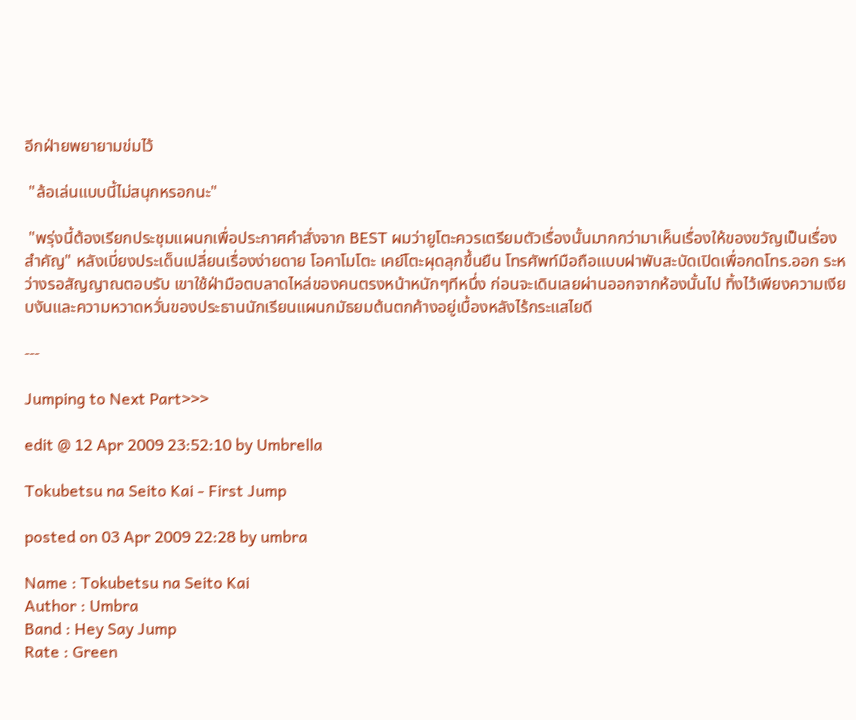อีกฝ่ายพยายามข่มไว้

 "ล้อเล่นแบบนี้ไม่สนุกหรอกนะ"

 "พรุ่งนี้ต้องเรียกประชุมแผนกเพื่อประกาศคำสั่งจาก BEST ผมว่ายูโตะควรเตรียมตัวเรื่องนั้นมากกว่ามาเห็นเรื่องให้ของขวัญเป็นเรื่องสำคัญ" หลังเบี่ยงประเด็นเปลี่ยนเรื่องง่ายดาย โอคาโมโตะ เคย์โตะผุดลุกขึ้นยืน โทรศัพท์มือถือแบบฝาพับสะบัดเปิดเพื่อกดโทร.ออก ระหว่างรอสัญญาณตอบรับ เขาใช้ฝ่ามือตบลาดไหล่ของคนตรงหน้าหนักๆทีหนึ่ง ก่อนจะเดินเลยผ่านออกจากห้องนั้นไป ทิ้งไว้เพียงความเงียบงันและความหวาดหวั่นของประธานนักเรียนแผนกมัธยมต้นตกค้างอยู่เบื้องหลังไร้กระแสไยดี

---

Jumping to Next Part>>>

edit @ 12 Apr 2009 23:52:10 by Umbrella

Tokubetsu na Seito Kai - First Jump

posted on 03 Apr 2009 22:28 by umbra

Name : Tokubetsu na Seito Kai
Author : Umbra
Band : Hey Say Jump
Rate : Green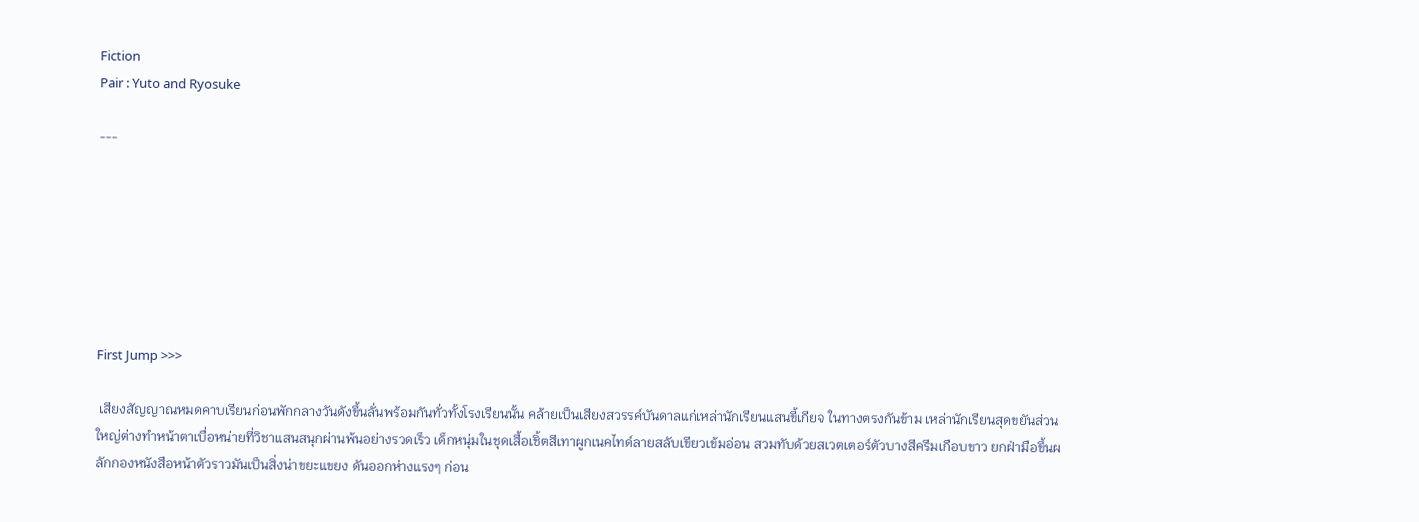Fiction
Pair : Yuto and Ryosuke

---







First Jump >>>

 เสียงสัญญาณหมดคาบเรียนก่อนพักกลางวันดังขึ้นลั่นพร้อมกันทั่วทั้งโรงเรียนนั้น คล้ายเป็นเสียงสวรรค์บันดาลแก่เหล่านักเรียนแสนขี้เกียจ ในทางตรงกันข้าม เหล่านักเรียนสุดขยันส่วนใหญ่ต่างทำหน้าตาเบื่อหน่ายที่วิชาแสนสนุกผ่านพ้นอย่างรวดเร็ว เด็กหนุ่มในชุดเสื้อเชิ้ตสีเทาผูกเนคไทด์ลายสลับเขียวเข้มอ่อน สวมทับด้วยสเวตเตอร์ตัวบางสีครีมเกือบขาว ยกฝ่ามือขึ้นผลักกองหนังสือหน้าตัวราวมันเป็นสิ่งน่าขยะแขยง ดันออกห่างแรงๆ ก่อน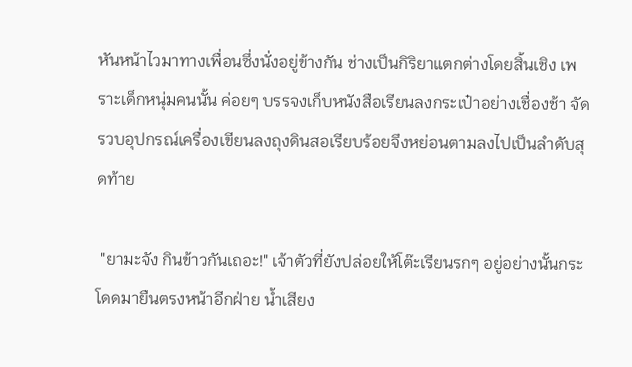หันหน้าไวมาทางเพื่อนซึ่งนั่งอยู่ข้างกัน ช่างเป็นกิริยาแตกต่างโดยสิ้นเชิง เพราะเด็กหนุ่มคนนั้น ค่อยๆ บรรจงเก็บหนังสือเรียนลงกระเป๋าอย่างเชื่องช้า จัดรวบอุปกรณ์เครื่องเขียนลงถุงดินสอเรียบร้อยจึงหย่อนตามลงไปเป็นลำดับสุดท้าย

 "ยามะจัง กินข้าวกันเถอะ!" เจ้าตัวที่ยังปล่อยให้โต๊ะเรียนรกๆ อยู่อย่างนั้นกระโดดมายืนตรงหน้าอีกฝ่าย น้ำเสียง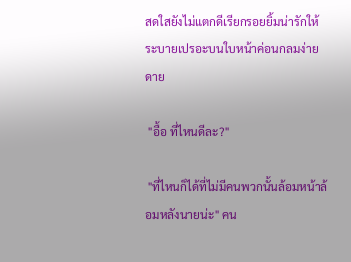สดใสยังไม่แตกดีเรียกรอยยิ้มน่ารักให้ระบายเปรอะบนใบหน้าค่อนกลมง่ายดาย

 "อื้อ ที่ไหนดีละ?"

 "ที่ไหนก็ได้ที่ไม่มีคนพวกนั้นล้อมหน้าล้อมหลังนายน่ะ" คน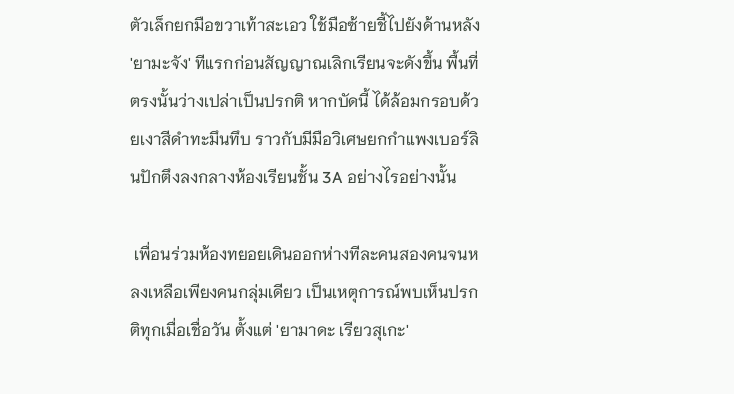ตัวเล็กยกมือขวาเท้าสะเอว ใช้มือซ้ายชี้ไปยังด้านหลัง 'ยามะจัง' ทีแรกก่อนสัญญาณเลิกเรียนจะดังขึ้น พื้นที่ตรงนั้นว่างเปล่าเป็นปรกติ หากบัดนี้ ได้ล้อมกรอบด้วยเงาสีดำทะมึนทึบ ราวกับมีมือวิเศษยกกำแพงเบอร์ลินปักตึงลงกลางห้องเรียนชั้น 3A อย่างไรอย่างนั้น

 เพื่อนร่วมห้องทยอยเดินออกห่างทีละคนสองคนจนหลงเหลือเพียงคนกลุ่มเดียว เป็นเหตุการณ์พบเห็นปรกติทุกเมื่อเชื่อวัน ตั้งแต่ 'ยามาดะ เรียวสุเกะ'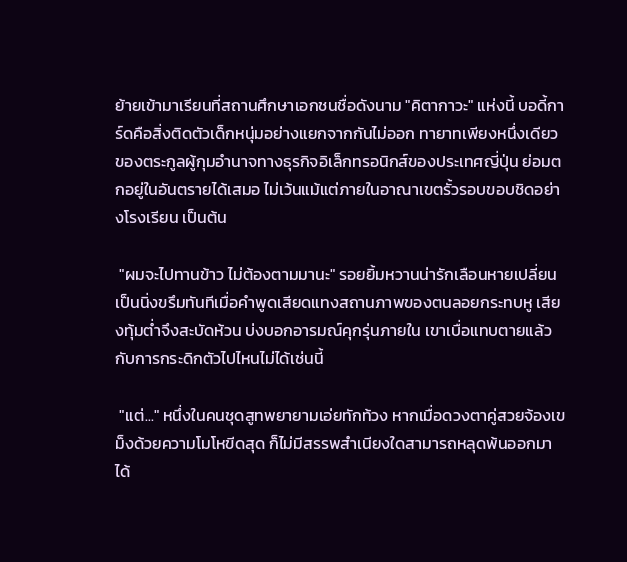ย้ายเข้ามาเรียนที่สถานศึกษาเอกชนชื่อดังนาม "คิตากาวะ" แห่งนี้ บอดี้การ์ดคือสิ่งติดตัวเด็กหนุ่มอย่างแยกจากกันไม่ออก ทายาทเพียงหนึ่งเดียวของตระกูลผู้กุมอำนาจทางธุรกิจอิเล็กทรอนิกส์ของประเทศญี่ปุ่น ย่อมตกอยู่ในอันตรายได้เสมอ ไม่เว้นแม้แต่ภายในอาณาเขตรั้วรอบขอบชิดอย่างโรงเรียน เป็นต้น

 "ผมจะไปทานข้าว ไม่ต้องตามมานะ" รอยยิ้มหวานน่ารักเลือนหายเปลี่ยนเป็นนิ่งขรึมทันทีเมื่อคำพูดเสียดแทงสถานภาพของตนลอยกระทบหู เสียงทุ้มต่ำจึงสะบัดห้วน บ่งบอกอารมณ์คุกรุ่นภายใน เขาเบื่อแทบตายแล้วกับการกระดิกตัวไปไหนไม่ได้เช่นนี้

 "แต่..." หนึ่งในคนชุดสูทพยายามเอ่ยทักท้วง หากเมื่อดวงตาคู่สวยจ้องเขม็งด้วยความโมโหขีดสุด ก็ไม่มีสรรพสำเนียงใดสามารถหลุดพ้นออกมาได้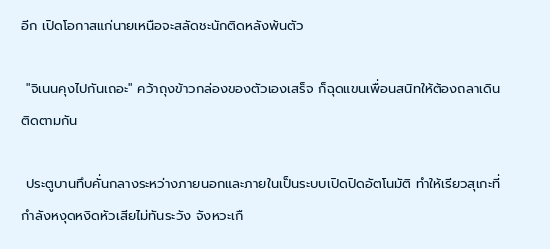อีก เปิดโอกาสแก่นายเหนือจะสลัดชะนักติดหลังพ้นตัว

 "จิเนนคุงไปกันเถอะ" คว้าถุงข้าวกล่องของตัวเองเสร็จ ก็ฉุดแขนเพื่อนสนิทให้ต้องถลาเดินติดตามกัน

 ประตูบานทึบคั่นกลางระหว่างภายนอกและภายในเป็นระบบเปิดปิดอัตโนมัติ ทำให้เรียวสุเกะที่กำลังหงุดหงิดหัวเสียไม่ทันระวัง จังหวะเกื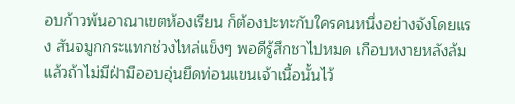อบก้าวพ้นอาณาเขตห้องเรียน ก็ต้องปะทะกับใครคนหนึ่งอย่างจังโดยแรง สันจมูกกระแทกช่วงไหล่แข็งๆ พอดีรู้สึกชาไปหมด เกือบหงายหลังล้มแล้วถ้าไม่มีฝ่ามืออบอุ่นยึดท่อนแขนเจ้าเนื้อนั้นไว้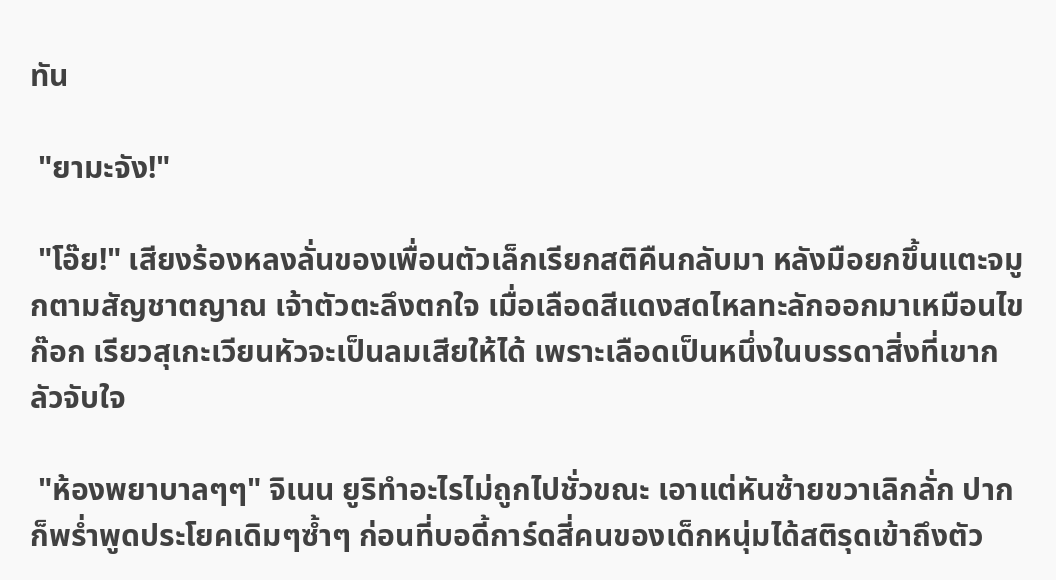ทัน

 "ยามะจัง!"

 "โอ๊ย!" เสียงร้องหลงลั่นของเพื่อนตัวเล็กเรียกสติคืนกลับมา หลังมือยกขึ้นแตะจมูกตามสัญชาตญาณ เจ้าตัวตะลึงตกใจ เมื่อเลือดสีแดงสดไหลทะลักออกมาเหมือนไขก๊อก เรียวสุเกะเวียนหัวจะเป็นลมเสียให้ได้ เพราะเลือดเป็นหนึ่งในบรรดาสิ่งที่เขากลัวจับใจ

 "ห้องพยาบาลๆๆ" จิเนน ยูริทำอะไรไม่ถูกไปชั่วขณะ เอาแต่หันซ้ายขวาเลิกลั่ก ปากก็พร่ำพูดประโยคเดิมๆซ้ำๆ ก่อนที่บอดี้การ์ดสี่คนของเด็กหนุ่มได้สติรุดเข้าถึงตัว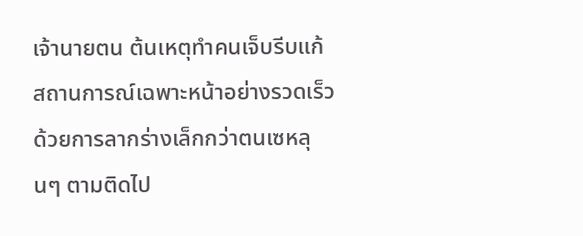เจ้านายตน ต้นเหตุทำคนเจ็บรีบแก้สถานการณ์เฉพาะหน้าอย่างรวดเร็ว ด้วยการลากร่างเล็กกว่าตนเซหลุนๆ ตามติดไป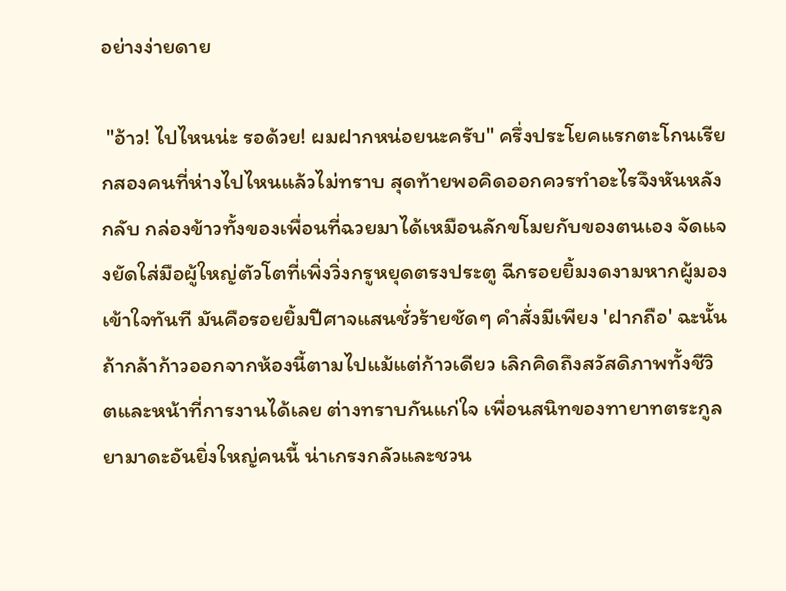อย่างง่ายดาย

 "อ้าว! ไปไหนน่ะ รอด้วย! ผมฝากหน่อยนะครับ" ครึ่งประโยคแรกตะโกนเรียกสองคนที่ห่างไปไหนแล้วไม่ทราบ สุดท้ายพอคิดออกควรทำอะไรจึงหันหลังกลับ กล่องข้าวทั้งของเพื่อนที่ฉวยมาได้เหมือนลักขโมยกับของตนเอง จัดแจงยัดใส่มือผู้ใหญ่ตัวโตที่เพิ่งวิ่งกรูหยุดตรงประตู ฉีกรอยยิ้มงดงามหากผู้มองเข้าใจทันที มันคือรอยยิ้มปีศาจแสนชั่วร้ายชัดๆ คำสั่งมีเพียง 'ฝากถือ' ฉะนั้น ถ้ากล้าก้าวออกจากห้องนี้ตามไปแม้แต่ก้าวเดียว เลิกคิดถึงสวัสดิภาพทั้งชีวิตและหน้าที่การงานได้เลย ต่างทราบกันแก่ใจ เพื่อนสนิทของทายาทตระกูลยามาดะอันยิ่งใหญ่คนนี้ น่าเกรงกลัวและชวน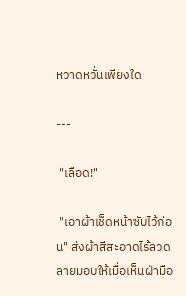หวาดหวั่นเพียงใด

---

 "เลือด!"

 "เอาผ้าเช็ดหน้าซับไว้ก่อน" ส่งผ้าสีสะอาดไร้ลวดลายมอบให้เมื่อเห็นฝ่ามือ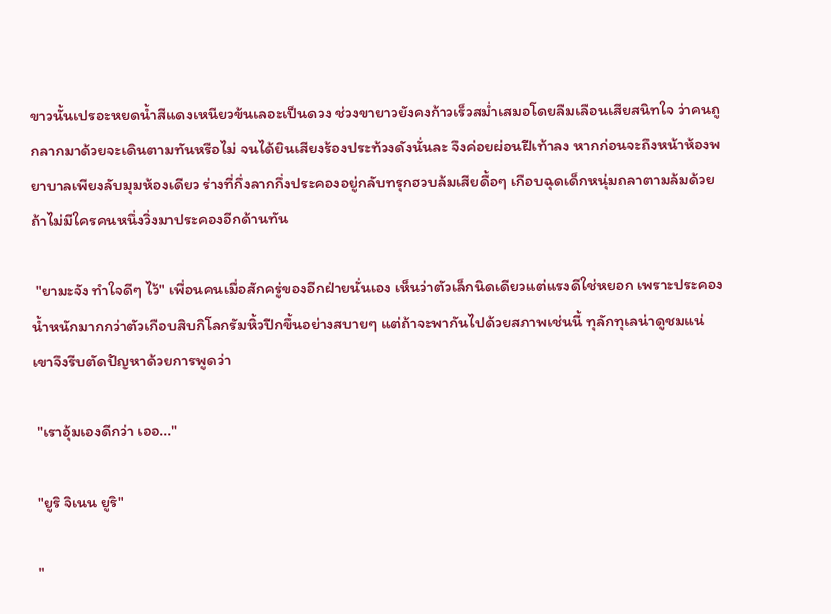ขาวนั้นเปรอะหยดน้ำสีแดงเหนียวข้นเลอะเป็นดวง ช่วงขายาวยังคงก้าวเร็วสม่ำเสมอโดยลืมเลือนเสียสนิทใจ ว่าคนถูกลากมาด้วยจะเดินตามทันหรือไม่ จนได้ยินเสียงร้องประท้วงดังนั่นละ จึงค่อยผ่อนฝีเท้าลง หากก่อนจะถึงหน้าห้องพยาบาลเพียงลับมุมห้องเดียว ร่างที่กึ่งลากกึ่งประคองอยู่กลับทรุกฮวบล้มเสียดื้อๆ เกือบฉุดเด็กหนุ่มถลาตามล้มด้วยถ้าไม่มีใครคนหนึ่งวิ่งมาประคองอีกด้านทัน

 "ยามะจัง ทำใจดีๆ ไว้" เพื่อนคนเมื่อสักครู่ของอีกฝ่ายนั่นเอง เห็นว่าตัวเล็กนิดเดียวแต่แรงดีใช่หยอก เพราะประคองน้ำหนักมากกว่าตัวเกือบสิบกิโลกรัมหิ้วปีกขึ้นอย่างสบายๆ แต่ถ้าจะพากันไปด้วยสภาพเช่นนี้ ทุลักทุเลน่าดูชมแน่ เขาจึงรีบตัดปัญหาด้วยการพูดว่า

 "เราอุ้มเองดีกว่า เออ..."

 "ยูริ จิเนน ยูริ"

 "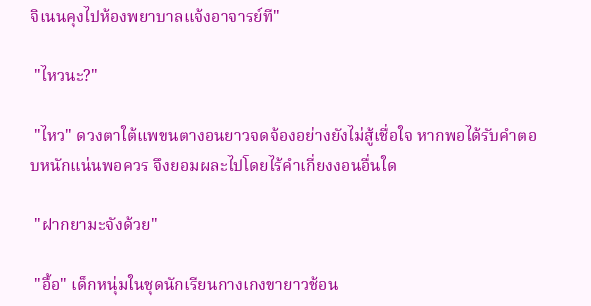จิเนนคุงไปห้องพยาบาลแจ้งอาจารย์ที"

 "ไหวนะ?"

 "ไหว" ดวงตาใต้แพขนตางอนยาวจดจ้องอย่างยังไม่สู้เชื่อใจ หากพอได้รับคำตอบหนักแน่นพอควร จึงยอมผละไปโดยไร้คำเกี่ยงงอนอื่นใด

 "ฝากยามะจังด้วย"

 "อื้อ" เด็กหนุ่มในชุดนักเรียนกางเกงขายาวช้อน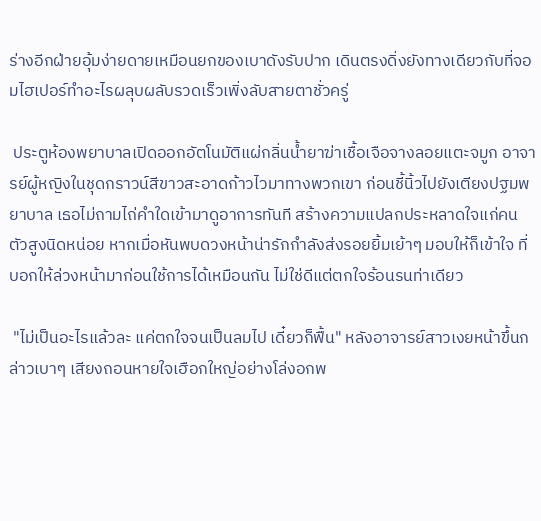ร่างอีกฝ่ายอุ้มง่ายดายเหมือนยกของเบาดังรับปาก เดินตรงดิ่งยังทางเดียวกับที่จอมไฮเปอร์ทำอะไรผลุบผลับรวดเร็วเพิ่งลับสายตาชั่วครู่

 ประตูห้องพยาบาลเปิดออกอัตโนมัติแผ่กลิ่นน้ำยาฆ่าเชื้อเจือจางลอยแตะจมูก อาจารย์ผู้หญิงในชุดกราวน์สีขาวสะอาดก้าวไวมาทางพวกเขา ก่อนชี้นิ้วไปยังเตียงปฐมพยาบาล เธอไม่ถามไถ่คำใดเข้ามาดูอาการทันที สร้างความแปลกประหลาดใจแก่คนตัวสูงนิดหน่อย หากเมื่อหันพบดวงหน้าน่ารักกำลังส่งรอยยิ้มเย้าๆ มอบให้ก็เข้าใจ ที่บอกให้ล่วงหน้ามาก่อนใช้การได้เหมือนกัน ไม่ใช่ดีแต่ตกใจร้อนรนท่าเดียว

 "ไม่เป็นอะไรแล้วละ แค่ตกใจจนเป็นลมไป เดี๋ยวก็ฟื้น" หลังอาจารย์สาวเงยหน้าขึ้นกล่าวเบาๆ เสียงถอนหายใจเฮือกใหญ่อย่างโล่งอกพ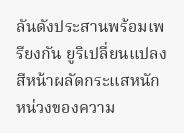ลันดังประสานพร้อมเพรียงกัน ยูริเปลี่ยนแปลงสีหน้าผลัดกระแสหนักหน่วงของความ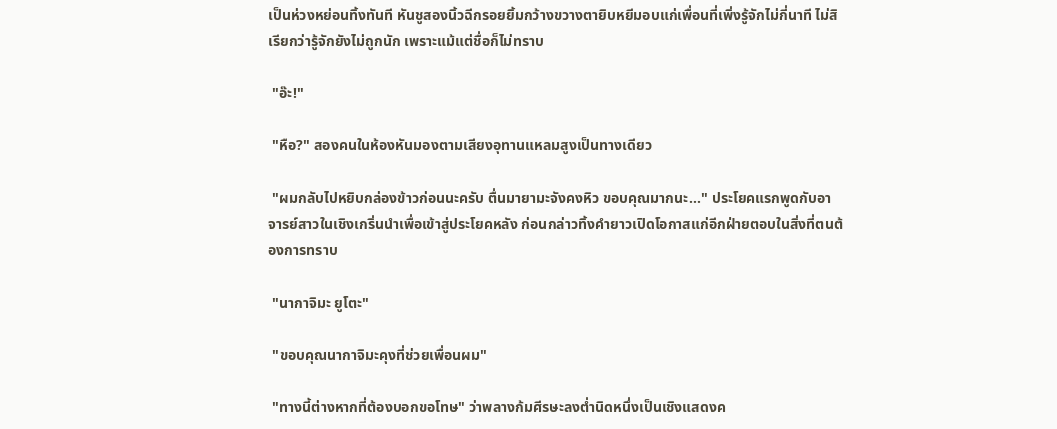เป็นห่วงหย่อนทิ้งทันที หันชูสองนิ้วฉีกรอยยิ้มกว้างขวางตายิบหยีมอบแก่เพื่อนที่เพิ่งรู้จักไม่กี่นาที ไม่สิ เรียกว่ารู้จักยังไม่ถูกนัก เพราะแม้แต่ชื่อก็ไม่ทราบ

 "อ๊ะ!"

 "หือ?" สองคนในห้องหันมองตามเสียงอุทานแหลมสูงเป็นทางเดียว

 "ผมกลับไปหยิบกล่องข้าวก่อนนะครับ ตื่นมายามะจังคงหิว ขอบคุณมากนะ..." ประโยคแรกพูดกับอาจารย์สาวในเชิงเกริ่นนำเพื่อเข้าสู่ประโยคหลัง ก่อนกล่าวทิ้งคำยาวเปิดโอกาสแก่อีกฝ่ายตอบในสิ่งที่ตนต้องการทราบ

 "นากาจิมะ ยูโตะ"

 "ขอบคุณนากาจิมะคุงที่ช่วยเพื่อนผม"

 "ทางนี้ต่างหากที่ต้องบอกขอโทษ" ว่าพลางก้มศีรษะลงต่ำนิดหนึ่งเป็นเชิงแสดงค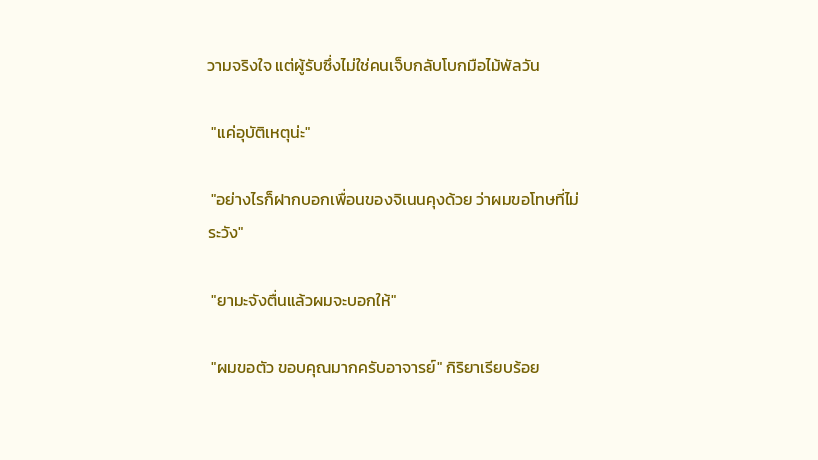วามจริงใจ แต่ผู้รับซึ่งไม่ใช่คนเจ็บกลับโบกมือไม้พัลวัน

 "แค่อุบัติเหตุน่ะ"

 "อย่างไรก็ฝากบอกเพื่อนของจิเนนคุงด้วย ว่าผมขอโทษที่ไม่ระวัง"

 "ยามะจังตื่นแล้วผมจะบอกให้"

 "ผมขอตัว ขอบคุณมากครับอาจารย์" กิริยาเรียบร้อย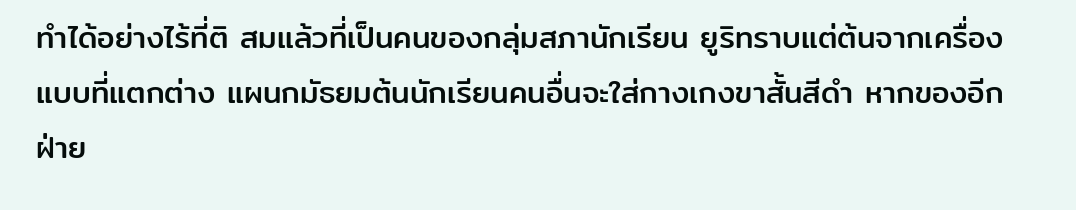ทำได้อย่างไร้ที่ติ สมแล้วที่เป็นคนของกลุ่มสภานักเรียน ยูริทราบแต่ต้นจากเครื่องแบบที่แตกต่าง แผนกมัธยมต้นนักเรียนคนอื่นจะใส่กางเกงขาสั้นสีดำ หากของอีกฝ่าย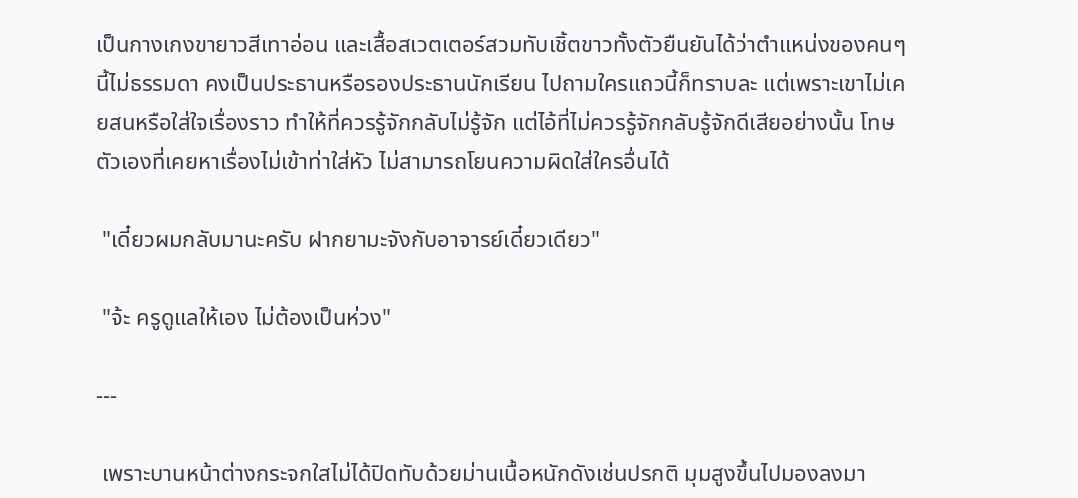เป็นกางเกงขายาวสีเทาอ่อน และเสื้อสเวตเตอร์สวมทับเชิ้ตขาวทั้งตัวยืนยันได้ว่าตำแหน่งของคนๆ นี้ไม่ธรรมดา คงเป็นประธานหรือรองประธานนักเรียน ไปถามใครแถวนี้ก็ทราบละ แต่เพราะเขาไม่เคยสนหรือใส่ใจเรื่องราว ทำให้ที่ควรรู้จักกลับไม่รู้จัก แต่ไอ้ที่ไม่ควรรู้จักกลับรู้จักดีเสียอย่างนั้น โทษตัวเองที่เคยหาเรื่องไม่เข้าท่าใส่หัว ไม่สามารถโยนความผิดใส่ใครอื่นได้

 "เดี๋ยวผมกลับมานะครับ ฝากยามะจังกับอาจารย์เดี๋ยวเดียว"

 "จ้ะ ครูดูแลให้เอง ไม่ต้องเป็นห่วง"

---

 เพราะบานหน้าต่างกระจกใสไม่ได้ปิดทับด้วยม่านเนื้อหนักดังเช่นปรกติ มุมสูงขึ้นไปมองลงมา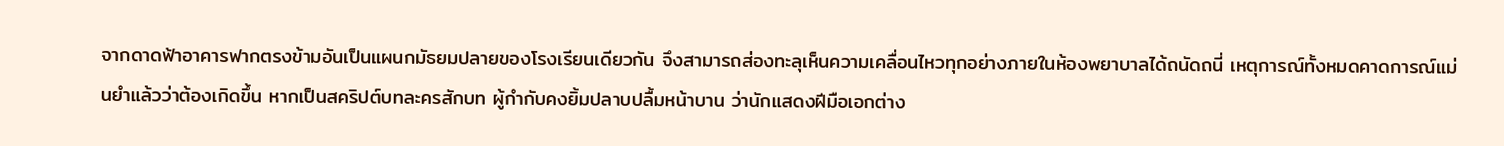จากดาดฟ้าอาคารฟากตรงข้ามอันเป็นแผนกมัธยมปลายของโรงเรียนเดียวกัน จึงสามารถส่องทะลุเห็นความเคลื่อนไหวทุกอย่างภายในห้องพยาบาลได้ถนัดถนี่ เหตุการณ์ทั้งหมดคาดการณ์แม่นยำแล้วว่าต้องเกิดขึ้น หากเป็นสคริปต์บทละครสักบท ผู้กำกับคงยิ้มปลาบปลื้มหน้าบาน ว่านักแสดงฝีมือเอกต่าง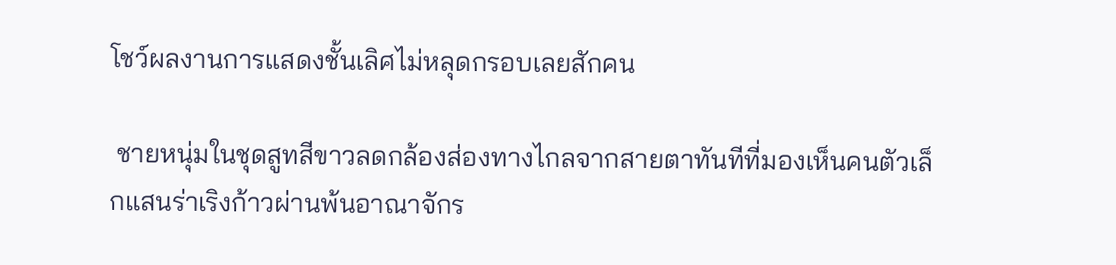โชว์ผลงานการแสดงชั้นเลิศไม่หลุดกรอบเลยสักคน

 ชายหนุ่มในชุดสูทสีขาวลดกล้องส่องทางไกลจากสายตาทันทีที่มองเห็นคนตัวเล็กแสนร่าเริงก้าวผ่านพ้นอาณาจักร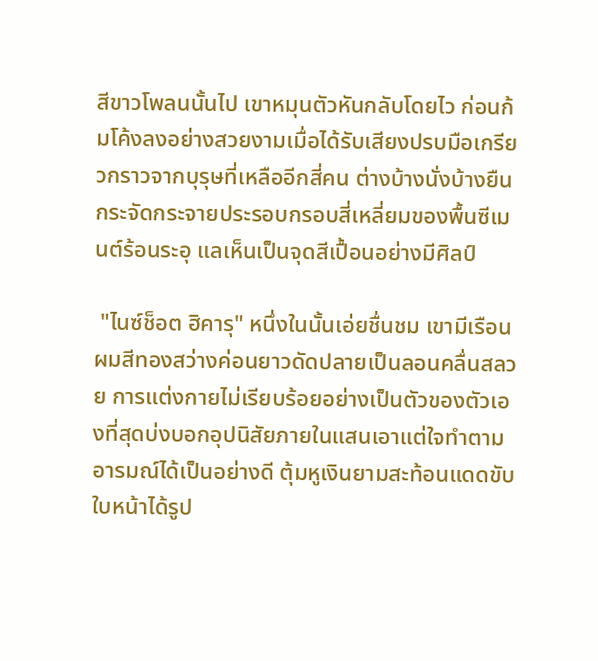สีขาวโพลนนั้นไป เขาหมุนตัวหันกลับโดยไว ก่อนก้มโค้งลงอย่างสวยงามเมื่อได้รับเสียงปรบมือเกรียวกราวจากบุรุษที่เหลืออีกสี่คน ต่างบ้างนั่งบ้างยืนกระจัดกระจายประรอบกรอบสี่เหลี่ยมของพื้นซีเมนต์ร้อนระอุ แลเห็นเป็นจุดสีเปื้อนอย่างมีศิลป์

 "ไนซ์ช็อต ฮิคารุ" หนึ่งในนั้นเอ่ยชื่นชม เขามีเรือนผมสีทองสว่างค่อนยาวดัดปลายเป็นลอนคลื่นสลวย การแต่งกายไม่เรียบร้อยอย่างเป็นตัวของตัวเองที่สุดบ่งบอกอุปนิสัยภายในแสนเอาแต่ใจทำตามอารมณ์ได้เป็นอย่างดี ตุ้มหูเงินยามสะท้อนแดดขับใบหน้าได้รูป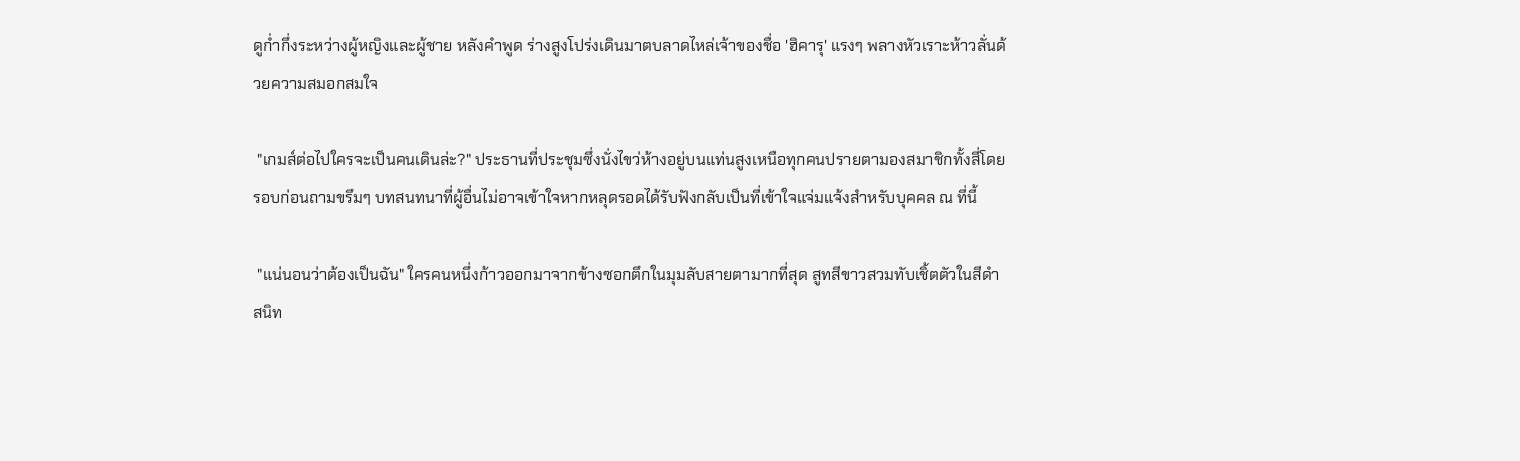ดูก่ำกึ่งระหว่างผู้หญิงและผู้ชาย หลังคำพูด ร่างสูงโปร่งเดินมาตบลาดไหล่เจ้าของชื่อ 'ฮิคารุ' แรงๆ พลางหัวเราะห้าวลั่นด้วยความสมอกสมใจ

 "เกมส์ต่อไปใครจะเป็นคนเดินล่ะ?" ประธานที่ประชุมซึ่งนั่งไขว่ห้างอยู่บนแท่นสูงเหนือทุกคนปรายตามองสมาชิกทั้งสี่โดยรอบก่อนถามขรึมๆ บทสนทนาที่ผู้อื่นไม่อาจเข้าใจหากหลุดรอดได้รับฟังกลับเป็นที่เข้าใจแจ่มแจ้งสำหรับบุคคล ณ ที่นี้

 "แน่นอนว่าต้องเป็นฉัน" ใครคนหนึ่งก้าวออกมาจากข้างซอกตึกในมุมลับสายตามากที่สุด สูทสีขาวสวมทับเชิ้ตตัวในสีดำสนิท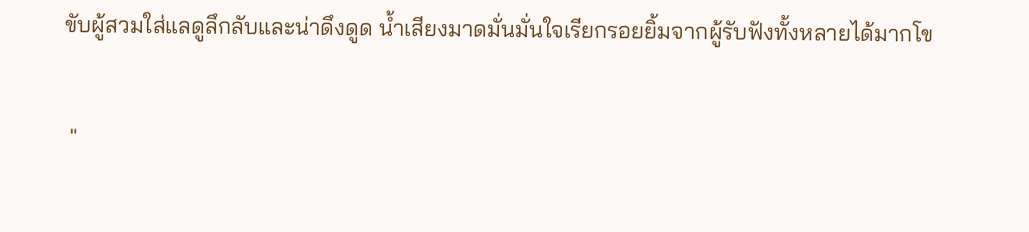ขับผู้สวมใส่แลดูลึกลับและน่าดึงดูด น้ำเสียงมาดมั่นมั่นใจเรียกรอยยิ้มจากผู้รับฟังทั้งหลายได้มากโข

 "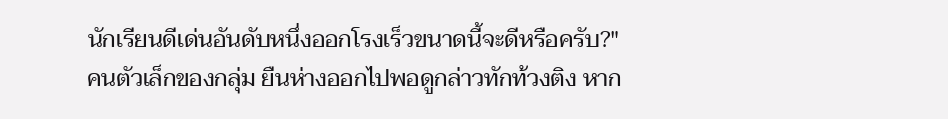นักเรียนดีเด่นอันดับหนึ่งออกโรงเร็วขนาดนี้จะดีหรือครับ?" คนตัวเล็กของกลุ่ม ยืนห่างออกไปพอดูกล่าวทักท้วงติง หาก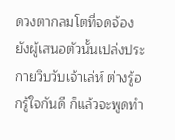ดวงตากลมโตที่จดจ้องยังผู้เสนอตัวนั้นเปล่งประกายวิบวับเจ้าเล่ห์ ต่างรู้อกรู้ใจกันดี ก็แล้วจะพูดทำ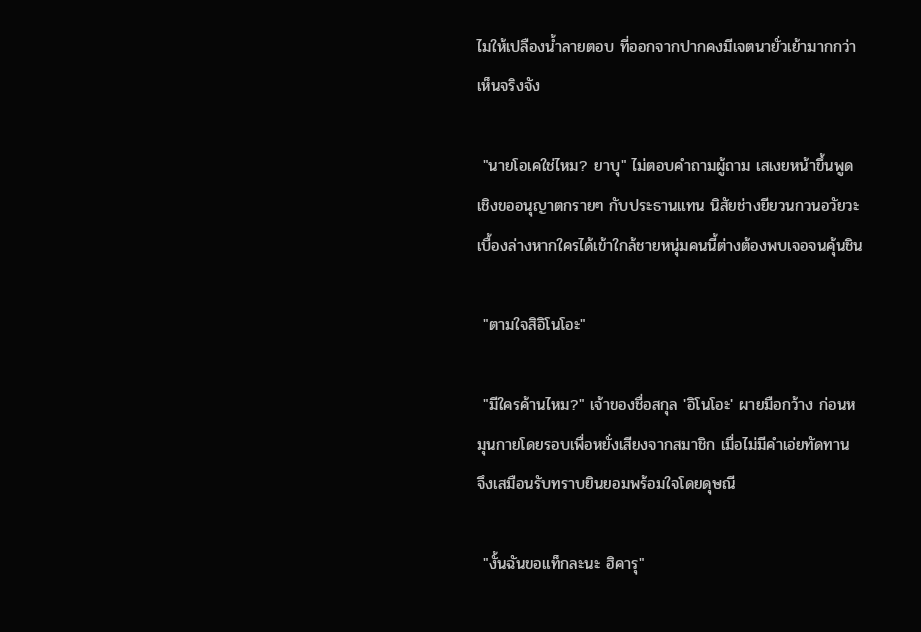ไมให้เปลืองน้ำลายตอบ ที่ออกจากปากคงมีเจตนายั่วเย้ามากกว่าเห็นจริงจัง

 "นายโอเคใช่ไหม? ยาบุ" ไม่ตอบคำถามผู้ถาม เสเงยหน้าขึ้นพูดเชิงขออนุญาตกรายๆ กับประธานแทน นิสัยช่างยียวนกวนอวัยวะเบื้องล่างหากใครได้เข้าใกล้ชายหนุ่มคนนี้ต่างต้องพบเจอจนคุ้นชิน

 "ตามใจสิอิโนโอะ"

 "มีใครค้านไหม?" เจ้าของชื่อสกุล 'อิโนโอะ' ผายมือกว้าง ก่อนหมุนกายโดยรอบเพื่อหยั่งเสียงจากสมาชิก เมื่อไม่มีคำเอ่ยทัดทาน จึงเสมือนรับทราบยินยอมพร้อมใจโดยดุษณี

 "งั้นฉันขอแท็กละนะ ฮิคารุ"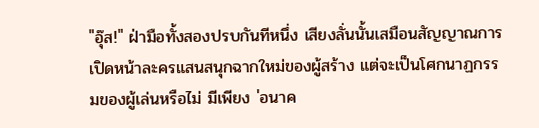"อุ๊ส!" ฝ่ามือทั้งสองปรบกันทีหนึ่ง เสียงลั่นนั้นเสมือนสัญญาณการเปิดหน้าละครแสนสนุกฉากใหม่ของผู้สร้าง แต่จะเป็นโศกนาฏกรรมของผู้เล่นหรือไม่ มีเพียง 'อนาค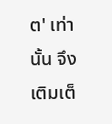ต' เท่านั้น จึงเติมเต็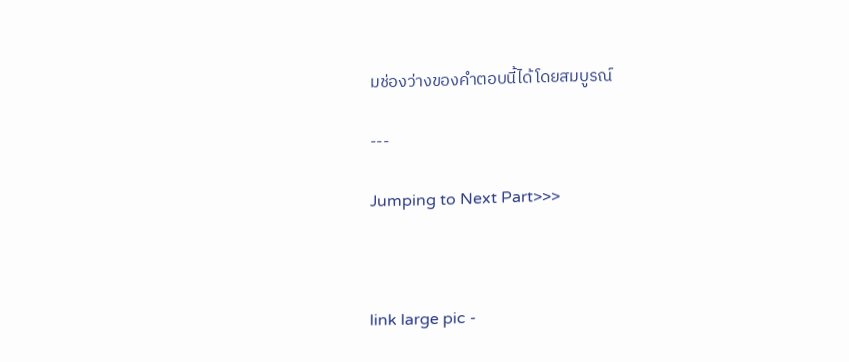มช่องว่างของคำตอบนี้ได้โดยสมบูรณ์

---

Jumping to Next Part>>>



link large pic -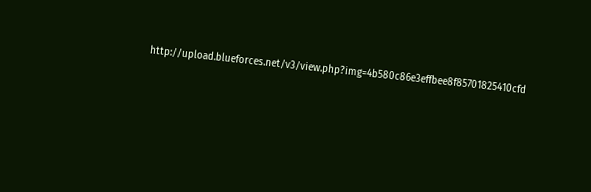http://upload.blueforces.net/v3/view.php?img=4b580c86e3effbee8f85701825410cfd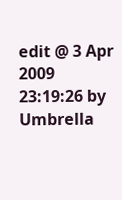edit @ 3 Apr 2009 23:19:26 by Umbrella